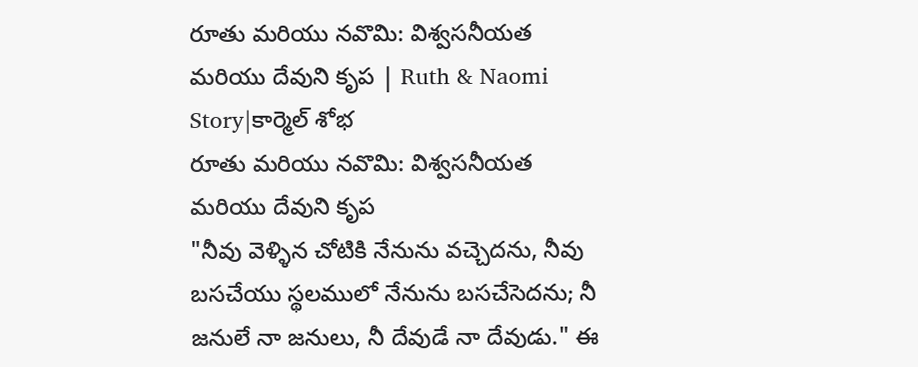రూతు మరియు నవొమి: విశ్వసనీయత మరియు దేవుని కృప | Ruth & Naomi Story|కార్మెల్ శోభ
రూతు మరియు నవొమి: విశ్వసనీయత మరియు దేవుని కృప
"నీవు వెళ్ళిన చోటికి నేనును వచ్చెదను, నీవు బసచేయు స్థలములో నేనును బసచేసెదను; నీ జనులే నా జనులు, నీ దేవుడే నా దేవుడు." ఈ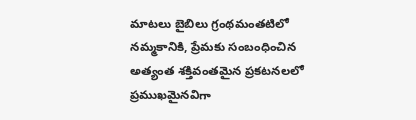మాటలు బైబిలు గ్రంథమంతటిలో నమ్మకానికి, ప్రేమకు సంబంధించిన అత్యంత శక్తివంతమైన ప్రకటనలలో ప్రముఖమైనవిగా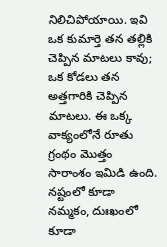నిలిచిపోయాయి. ఇవి ఒక కుమార్తె తన తల్లికి చెప్పిన మాటలు కావు; ఒక కోడలు తన అత్తగారికి చెప్పిన మాటలు. ఈ ఒక్క వాక్యంలోనే రూతు గ్రంథం మొత్తం సారాంశం ఇమిడి ఉంది. నష్టంలో కూడా నమ్మకం, దుఃఖంలో కూడా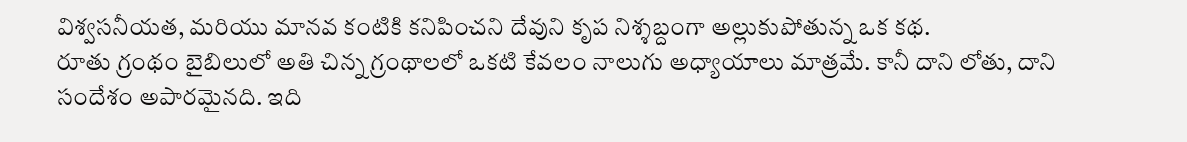విశ్వసనీయత, మరియు మానవ కంటికి కనిపించని దేవుని కృప నిశ్శబ్దంగా అల్లుకుపోతున్న ఒక కథ.
రూతు గ్రంథం బైబిలులో అతి చిన్న గ్రంథాలలో ఒకటి కేవలం నాలుగు అధ్యాయాలు మాత్రమే. కానీ దాని లోతు, దాని సందేశం అపారమైనది. ఇది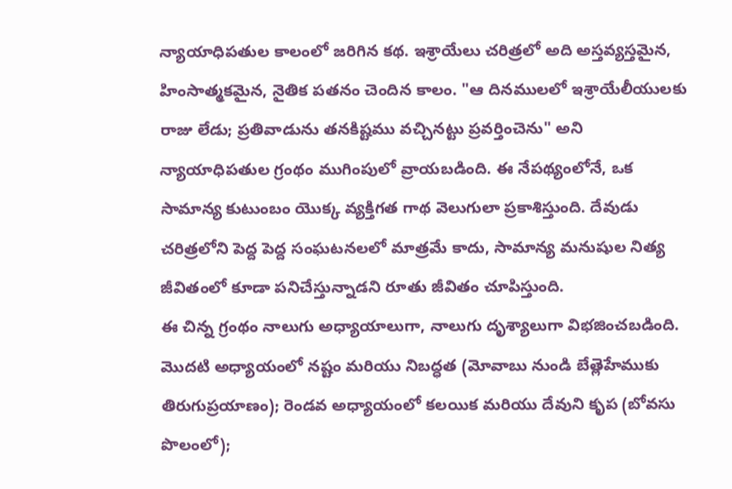న్యాయాధిపతుల కాలంలో జరిగిన కథ. ఇశ్రాయేలు చరిత్రలో అది అస్తవ్యస్తమైన, హింసాత్మకమైన, నైతిక పతనం చెందిన కాలం. "ఆ దినములలో ఇశ్రాయేలీయులకు రాజు లేడు; ప్రతివాడును తనకిష్టము వచ్చినట్టు ప్రవర్తించెను" అని న్యాయాధిపతుల గ్రంథం ముగింపులో వ్రాయబడింది. ఈ నేపథ్యంలోనే, ఒక సామాన్య కుటుంబం యొక్క వ్యక్తిగత గాథ వెలుగులా ప్రకాశిస్తుంది. దేవుడు చరిత్రలోని పెద్ద పెద్ద సంఘటనలలో మాత్రమే కాదు, సామాన్య మనుషుల నిత్య జీవితంలో కూడా పనిచేస్తున్నాడని రూతు జీవితం చూపిస్తుంది.
ఈ చిన్న గ్రంథం నాలుగు అధ్యాయాలుగా, నాలుగు దృశ్యాలుగా విభజించబడింది. మొదటి అధ్యాయంలో నష్టం మరియు నిబద్ధత (మోవాబు నుండి బేత్లెహేముకు తిరుగుప్రయాణం); రెండవ అధ్యాయంలో కలయిక మరియు దేవుని కృప (బోవసు పొలంలో);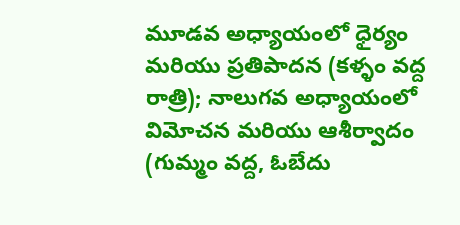మూడవ అధ్యాయంలో ధైర్యం మరియు ప్రతిపాదన (కళ్ళం వద్ద రాత్రి); నాలుగవ అధ్యాయంలో విమోచన మరియు ఆశీర్వాదం (గుమ్మం వద్ద, ఓబేదు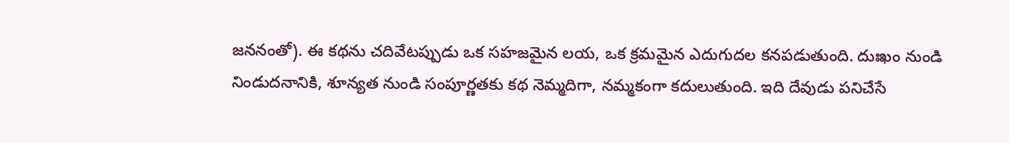జననంతో). ఈ కథను చదివేటప్పుడు ఒక సహజమైన లయ, ఒక క్రమమైన ఎదుగుదల కనపడుతుంది. దుఃఖం నుండి నిండుదనానికి, శూన్యత నుండి సంపూర్ణతకు కథ నెమ్మదిగా, నమ్మకంగా కదులుతుంది. ఇది దేవుడు పనిచేసే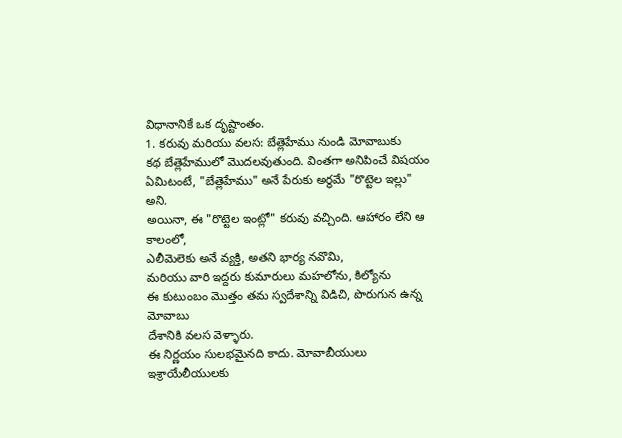విధానానికే ఒక దృష్టాంతం.
1. కరువు మరియు వలస: బేత్లెహేము నుండి మోవాబుకు
కథ బేత్లెహేములో మొదలవుతుంది. వింతగా అనిపించే విషయం ఏమిటంటే, "బేత్లెహేము" అనే పేరుకు అర్థమే "రొట్టెల ఇల్లు" అని.
అయినా, ఈ "రొట్టెల ఇంట్లో" కరువు వచ్చింది. ఆహారం లేని ఆ కాలంలో,
ఎలీమెలెకు అనే వ్యక్తి, అతని భార్య నవొమి,
మరియు వారి ఇద్దరు కుమారులు మహలోను, కిల్యోను
ఈ కుటుంబం మొత్తం తమ స్వదేశాన్ని విడిచి, పొరుగున ఉన్న మోవాబు
దేశానికి వలస వెళ్ళారు.
ఈ నిర్ణయం సులభమైనది కాదు. మోవాబీయులు
ఇశ్రాయేలీయులకు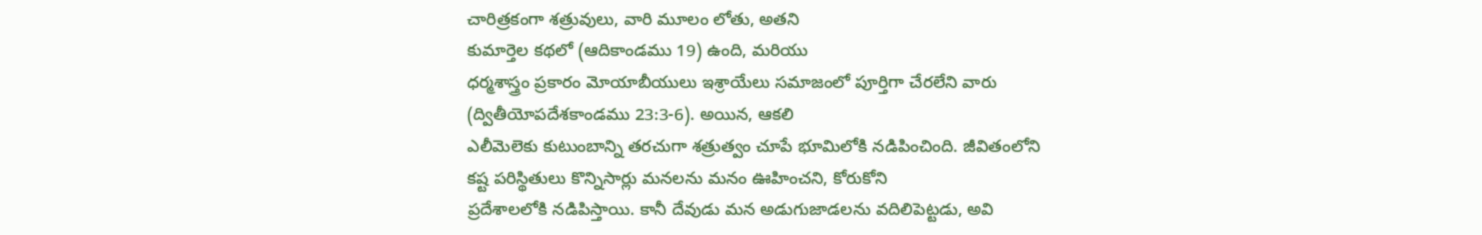చారిత్రకంగా శత్రువులు, వారి మూలం లోతు, అతని
కుమార్తెల కథలో (ఆదికాండము 19) ఉంది, మరియు
ధర్మశాస్త్రం ప్రకారం మోయాబీయులు ఇశ్రాయేలు సమాజంలో పూర్తిగా చేరలేని వారు
(ద్వితీయోపదేశకాండము 23:3-6). అయిన, ఆకలి
ఎలీమెలెకు కుటుంబాన్ని తరచుగా శత్రుత్వం చూపే భూమిలోకి నడిపించింది. జీవితంలోని
కష్ట పరిస్థితులు కొన్నిసార్లు మనలను మనం ఊహించని, కోరుకోని
ప్రదేశాలలోకి నడిపిస్తాయి. కానీ దేవుడు మన అడుగుజాడలను వదిలిపెట్టడు, అవి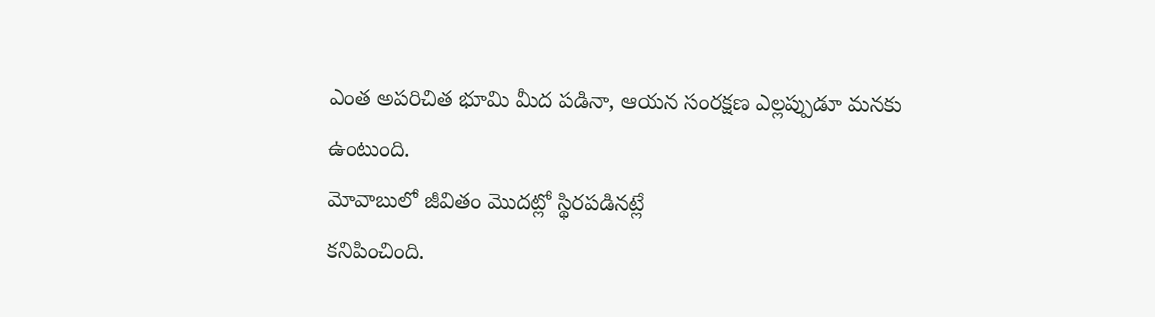ఎంత అపరిచిత భూమి మీద పడినా, ఆయన సంరక్షణ ఎల్లప్పుడూ మనకు ఉంటుంది.
మోవాబులో జీవితం మొదట్లో స్థిరపడినట్లే
కనిపించింది.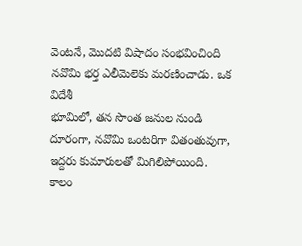వెంటనే, మొదటి విషాదం సంభవించింది నవొమి భర్త ఎలీమెలెకు మరణించాడు. ఒక విదేశీ
భూమిలో, తన సొంత జనుల నుండి దూరంగా, నవొమి ఒంటరిగా వితంతువుగా,
ఇద్దరు కుమారులతో మిగిలిపోయింది.
కాలం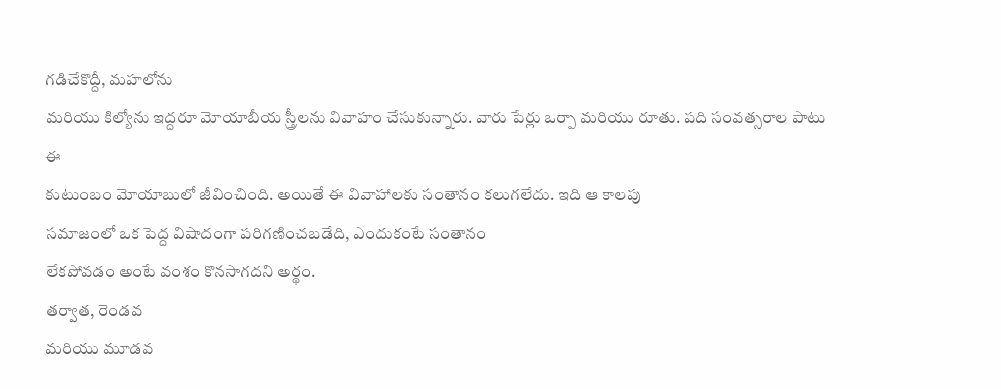గడిచేకొద్దీ, మహలోను
మరియు కిల్యోను ఇద్దరూ మోయాబీయ స్త్రీలను వివాహం చేసుకున్నారు. వారు పేర్లు ఒర్పా మరియు రూతు. పది సంవత్సరాల పాటు ఈ
కుటుంబం మోయాబులో జీవించింది. అయితే ఈ వివాహాలకు సంతానం కలుగలేదు. ఇది ఆ కాలపు
సమాజంలో ఒక పెద్ద విషాదంగా పరిగణించబడేది, ఎందుకంటే సంతానం
లేకపోవడం అంటే వంశం కొనసాగదని అర్థం.
తర్వాత, రెండవ
మరియు మూడవ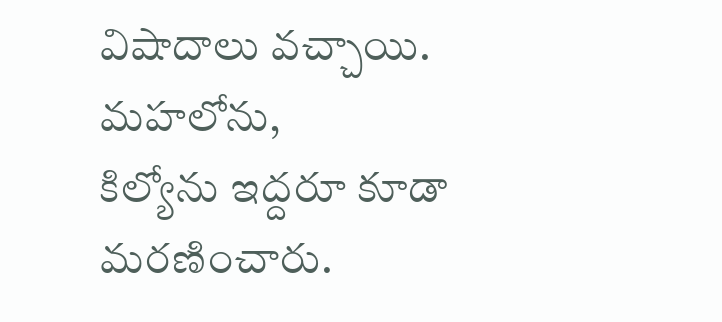విషాదాలు వచ్చాయి. మహలోను,
కిల్యోను ఇద్దరూ కూడా మరణించారు.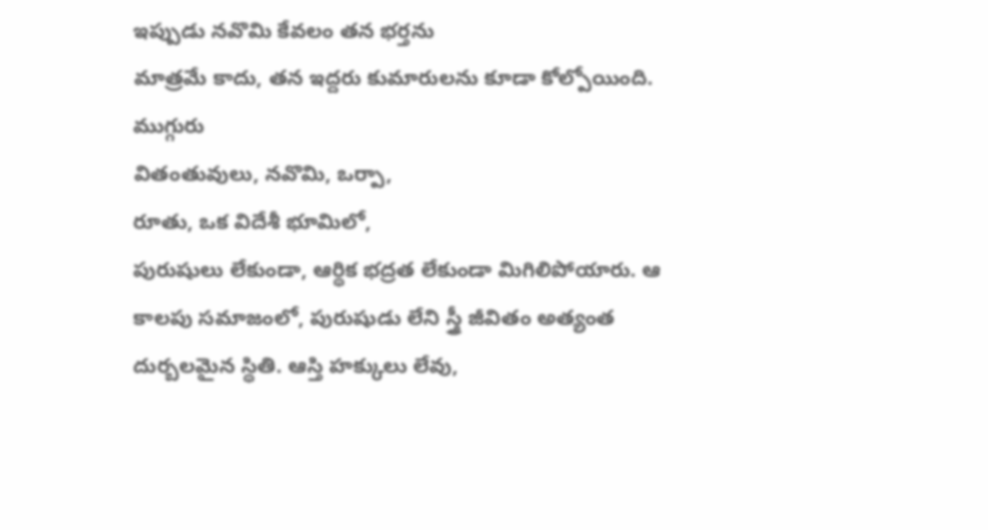ఇప్పుడు నవొమి కేవలం తన భర్తను
మాత్రమే కాదు, తన ఇద్దరు కుమారులను కూడా కోల్పోయింది. ముగ్గురు
వితంతువులు, నవొమి, ఒర్పా,
రూతు, ఒక విదేశీ భూమిలో,
పురుషులు లేకుండా, ఆర్థిక భద్రత లేకుండా మిగిలిపోయారు. ఆ
కాలపు సమాజంలో, పురుషుడు లేని స్త్రీ జీవితం అత్యంత దుర్బలమైన స్థితి. ఆస్తి హక్కులు లేవు,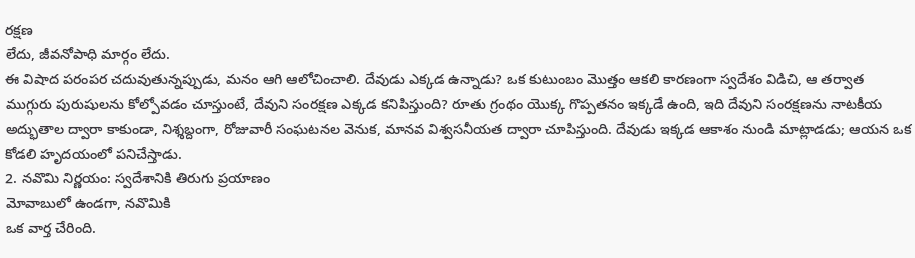రక్షణ
లేదు, జీవనోపాధి మార్గం లేదు.
ఈ విషాద పరంపర చదువుతున్నప్పుడు, మనం ఆగి ఆలోచించాలి. దేవుడు ఎక్కడ ఉన్నాడు? ఒక కుటుంబం మొత్తం ఆకలి కారణంగా స్వదేశం విడిచి, ఆ తర్వాత ముగ్గురు పురుషులను కోల్పోవడం చూస్తుంటే, దేవుని సంరక్షణ ఎక్కడ కనిపిస్తుంది? రూతు గ్రంథం యొక్క గొప్పతనం ఇక్కడే ఉంది, ఇది దేవుని సంరక్షణను నాటకీయ అద్భుతాల ద్వారా కాకుండా, నిశ్శబ్దంగా, రోజువారీ సంఘటనల వెనుక, మానవ విశ్వసనీయత ద్వారా చూపిస్తుంది. దేవుడు ఇక్కడ ఆకాశం నుండి మాట్లాడడు; ఆయన ఒక కోడలి హృదయంలో పనిచేస్తాడు.
2. నవొమి నిర్ణయం: స్వదేశానికి తిరుగు ప్రయాణం
మోవాబులో ఉండగా, నవొమికి
ఒక వార్త చేరింది.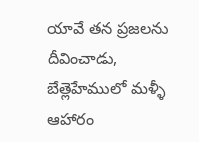యావే తన ప్రజలను
దీవించాడు, బేత్లెహేములో మళ్ళీ ఆహారం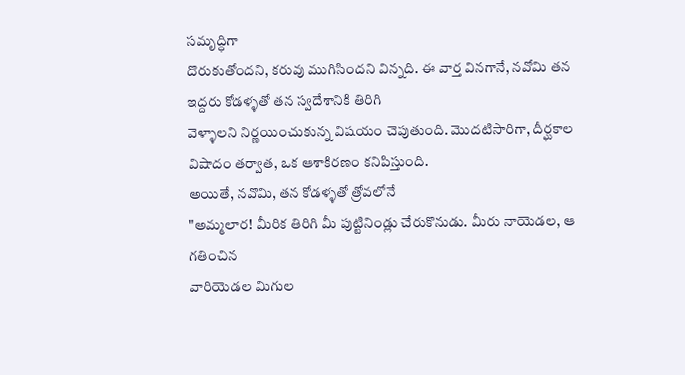సమృద్ధిగా
దొరుకుతోందని, కరువు ముగిసిందని విన్నది. ఈ వార్త వినగానే, నవోమి తన ఇద్దరు కోడళ్ళతో తన స్వదేశానికి తిరిగి
వెళ్ళాలని నిర్ణయించుకున్న విషయం చెపుతుంది. మొదటిసారిగా, దీర్ఘకాల
విషాదం తర్వాత, ఒక ఆశాకిరణం కనిపిస్తుంది.
అయితే, నవొమి, తన కోడళ్ళతో త్రోవలోనే
"అమ్మలార! మీరిక తిరిగి మీ పుట్టినిండ్లు చేరుకొనుడు. మీరు నాయెడల, ఆ గతించిన
వారియెడల మిగుల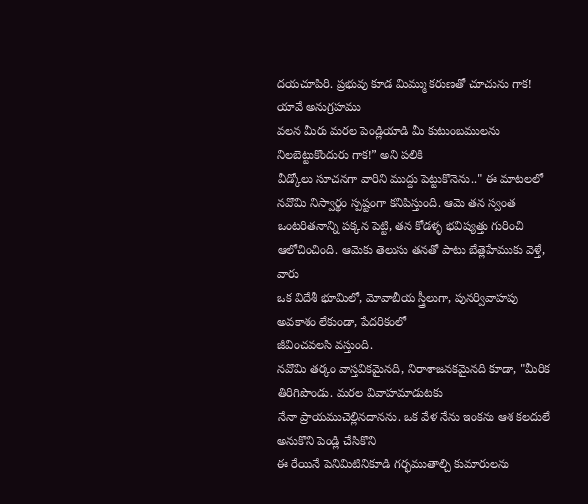దయచూపిరి. ప్రభువు కూడ మిమ్ము కరుణతో చూచును గాక! యావే అనుగ్రహము
వలన మీరు మరల పెండ్లియాడి మీ కుటుంబములను నిలబెట్టుకొందురు గాక!” అని పలికి
వీడ్కోలు సూచనగా వారిని ముద్దు పెట్టుకొనెను.." ఈ మాటలలో నవొమి నిస్వార్థం స్పష్టంగా కనిపిస్తుంది. ఆమె తన స్వంత
ఒంటరితనాన్ని పక్కన పెట్టి, తన కోడళ్ళ భవిష్యత్తు గురించి
ఆలోచించింది. ఆమెకు తెలుసు తనతో పాటు బేత్లెహేముకు వెళ్తే, వారు
ఒక విదేశీ భూమిలో, మోవాబీయ స్త్రీలుగా, పునర్వివాహపు అవకాశం లేకుండా, పేదరికంలో
జీవించవలసి వస్తుంది.
నవొమి తర్కం వాస్తవికమైనది, నిరాశాజనకమైనది కూడా, "మీరిక తిరిగిపొండు. మరల వివాహమాడుటకు
నేనా ప్రాయముచెల్లినదానను. ఒక వేళ నేను ఇంకను ఆశ కలదులే అనుకొని పెండ్లి చేసికొని
ఈ రేయినే పెనిమిటినికూడి గర్భముతాల్చి కుమారులను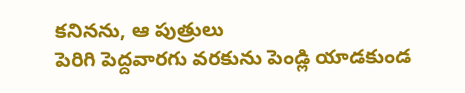కనినను, ఆ పుత్రులు
పెరిగి పెద్దవారగు వరకును పెండ్లి యాడకుండ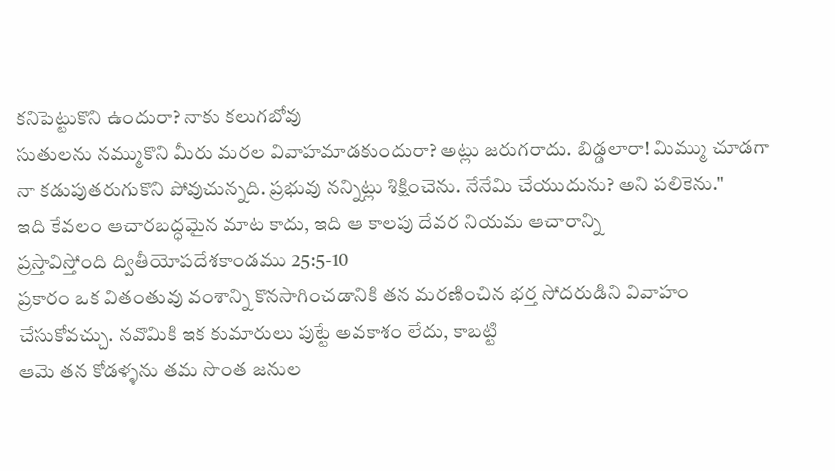కనిపెట్టుకొని ఉందురా? నాకు కలుగబోవు
సుతులను నమ్ముకొని మీరు మరల వివాహమాడకుందురా? అట్లు జరుగరాదు. బిడ్డలారా! మిమ్ము చూడగా
నా కడుపుతరుగుకొని పోవుచున్నది. ప్రభువు నన్నిట్లు శిక్షించెను. నేనేమి చేయుదును? అని పలికెను."
ఇది కేవలం ఆచారబద్ధమైన మాట కాదు, ఇది ఆ కాలపు దేవర నియమ ఆచారాన్ని
ప్రస్తావిస్తోంది ద్వితీయోపదేశకాండము 25:5-10
ప్రకారం ఒక వితంతువు వంశాన్ని కొనసాగించడానికి తన మరణించిన భర్త సోదరుడిని వివాహం
చేసుకోవచ్చు. నవొమికి ఇక కుమారులు పుట్టే అవకాశం లేదు, కాబట్టి
ఆమె తన కోడళ్ళను తమ సొంత జనుల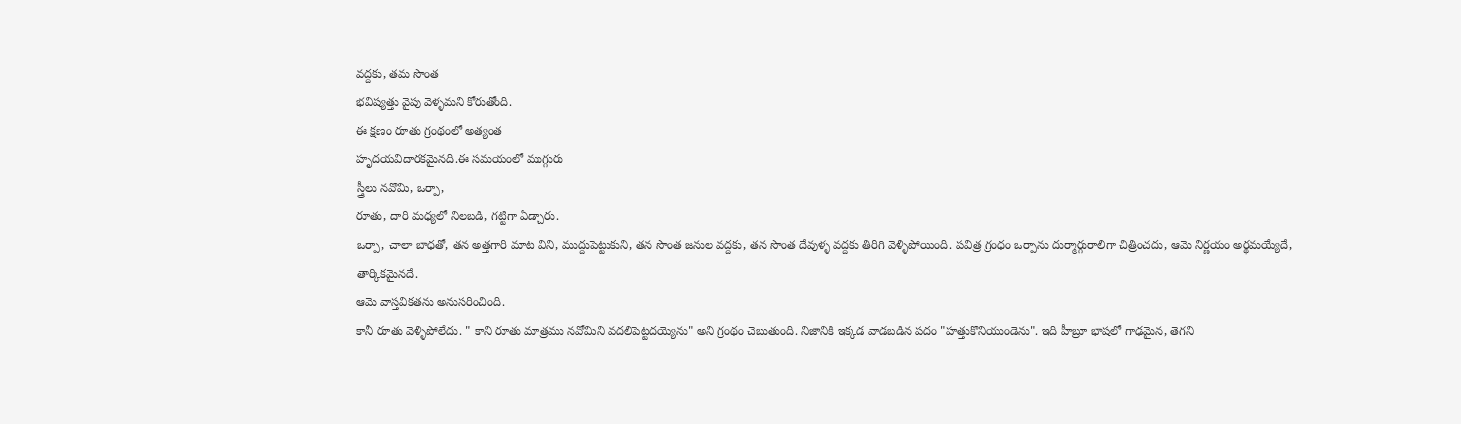వద్దకు, తమ సొంత
భవిష్యత్తు వైపు వెళ్ళమని కోరుతోంది.
ఈ క్షణం రూతు గ్రంథంలో అత్యంత
హృదయవిదారకమైనది.ఈ సమయంలో ముగ్గురు
స్త్రీలు నవొమి, ఒర్పా,
రూతు, దారి మధ్యలో నిలబడి, గట్టిగా ఏడ్చారు.
ఒర్పా, చాలా బాధతో, తన అత్తగారి మాట విని, ముద్దుపెట్టుకుని, తన సొంత జనుల వద్దకు, తన సొంత దేవుళ్ళ వద్దకు తిరిగి వెళ్ళిపోయింది. పవిత్ర గ్రంధం ఒర్పాను దుర్మార్గురాలిగా చిత్రించదు, ఆమె నిర్ణయం అర్థమయ్యేదే, తార్కికమైనదే.
ఆమె వాస్తవికతను అనుసరించింది.
కానీ రూతు వెళ్ళిపోలేదు. " కాని రూతు మాత్రము నవోమిని వదలిపెట్టదయ్యెను" అని గ్రంథం చెబుతుంది. నిజానికి ఇక్కడ వాడబడిన పదం "హత్తుకొనియుండెను". ఇది హీబ్రూ భాషలో గాఢమైన, తెగని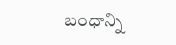బంధాన్ని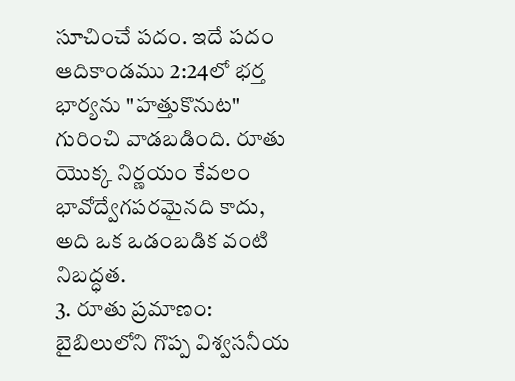సూచించే పదం. ఇదే పదం ఆదికాండము 2:24లో భర్త భార్యను "హత్తుకొనుట" గురించి వాడబడింది. రూతు యొక్క నిర్ణయం కేవలం భావోద్వేగపరమైనది కాదు, అది ఒక ఒడంబడిక వంటి నిబద్ధత.
3. రూతు ప్రమాణం: బైబిలులోని గొప్ప విశ్వసనీయ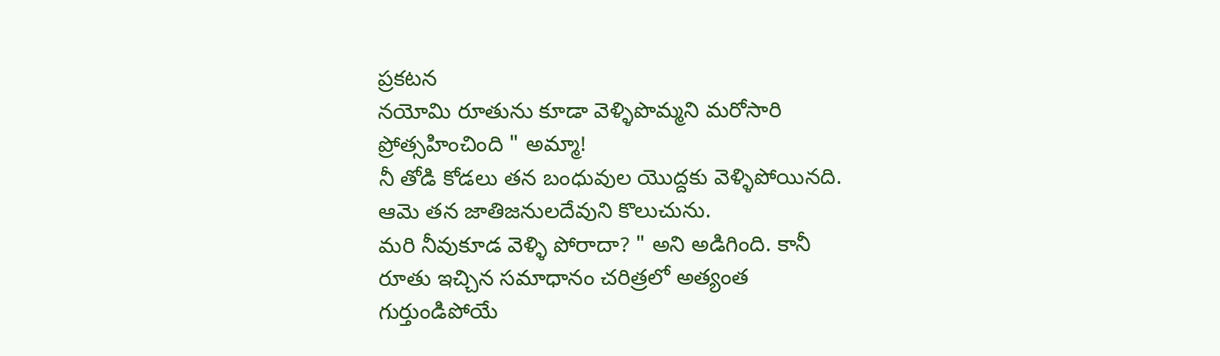ప్రకటన
నయోమి రూతును కూడా వెళ్ళిపొమ్మని మరోసారి
ప్రోత్సహించింది " అమ్మా!
నీ తోడి కోడలు తన బంధువుల యొద్దకు వెళ్ళిపోయినది. ఆమె తన జాతిజనులదేవుని కొలుచును.
మరి నీవుకూడ వెళ్ళి పోరాదా? " అని అడిగింది. కానీ రూతు ఇచ్చిన సమాధానం చరిత్రలో అత్యంత
గుర్తుండిపోయే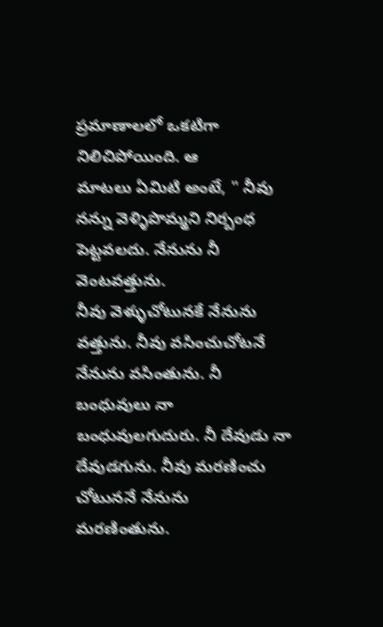ప్రమాణాలలో ఒకటిగా నిలిచిపోయింది. ఆ
మాటలు ఏమిటి అంటే, " నీవు నన్ను వెళ్ళిపొమ్మని నిర్బంధ పెట్టవలదు. నేనును నీ వెంటవత్తును.
నీవు వెళ్ళుచోటునకే నేనును వత్తును. నీవు వసించుచోటనే నేనును వసింతును. నీ
బంధువులు నా బంధువులగుదురు. నీ దేవుడు నా దేవుడగును. నీవు మరణించు చోటుననే నేనును
మరణింతును.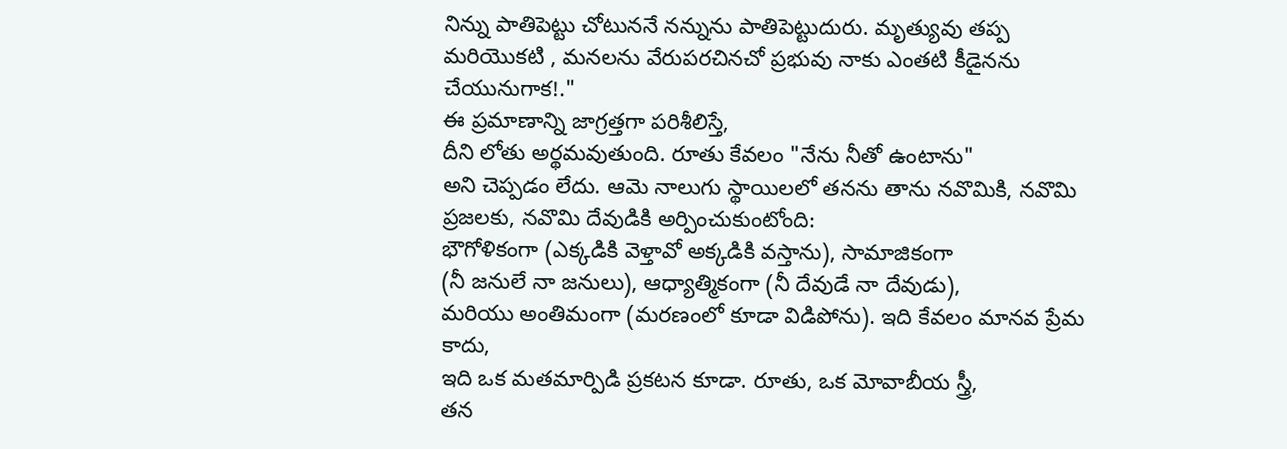నిన్ను పాతిపెట్టు చోటుననే నన్నును పాతిపెట్టుదురు. మృత్యువు తప్ప
మరియొకటి , మనలను వేరుపరచినచో ప్రభువు నాకు ఎంతటి కీడైనను చేయునుగాక!."
ఈ ప్రమాణాన్ని జాగ్రత్తగా పరిశీలిస్తే,
దీని లోతు అర్థమవుతుంది. రూతు కేవలం "నేను నీతో ఉంటాను"
అని చెప్పడం లేదు. ఆమె నాలుగు స్థాయిలలో తనను తాను నవొమికి, నవొమి
ప్రజలకు, నవొమి దేవుడికి అర్పించుకుంటోంది:
భౌగోళికంగా (ఎక్కడికి వెళ్తావో అక్కడికి వస్తాను), సామాజికంగా
(నీ జనులే నా జనులు), ఆధ్యాత్మికంగా (నీ దేవుడే నా దేవుడు),
మరియు అంతిమంగా (మరణంలో కూడా విడిపోను). ఇది కేవలం మానవ ప్రేమ కాదు,
ఇది ఒక మతమార్పిడి ప్రకటన కూడా. రూతు, ఒక మోవాబీయ స్త్రీ,
తన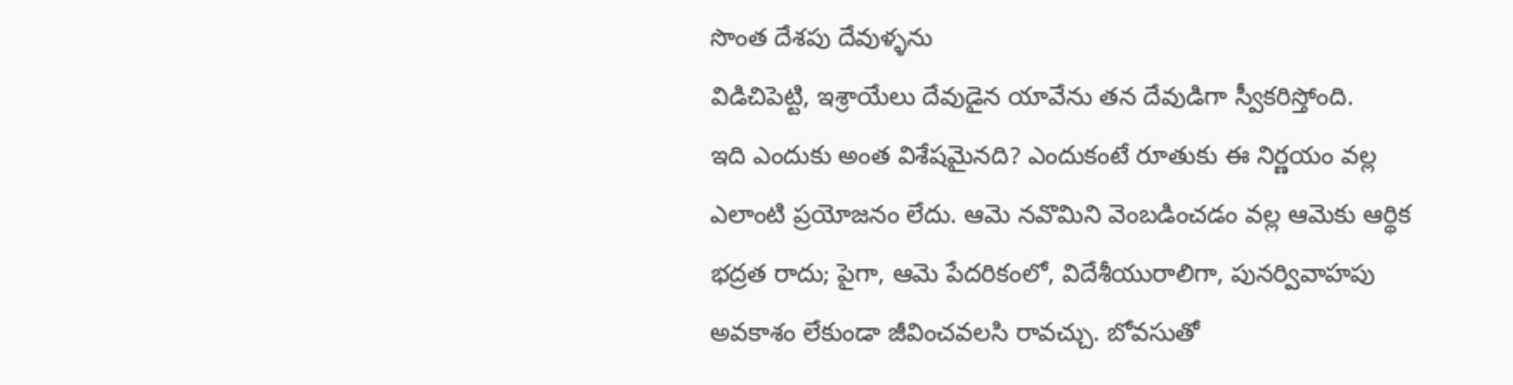సొంత దేశపు దేవుళ్ళను
విడిచిపెట్టి, ఇశ్రాయేలు దేవుడైన యావేను తన దేవుడిగా స్వీకరిస్తోంది.
ఇది ఎందుకు అంత విశేషమైనది? ఎందుకంటే రూతుకు ఈ నిర్ణయం వల్ల ఎలాంటి ప్రయోజనం లేదు. ఆమె నవొమిని వెంబడించడం వల్ల ఆమెకు ఆర్థిక భద్రత రాదు; పైగా, ఆమె పేదరికంలో, విదేశీయురాలిగా, పునర్వివాహపు అవకాశం లేకుండా జీవించవలసి రావచ్చు. బోవసుతో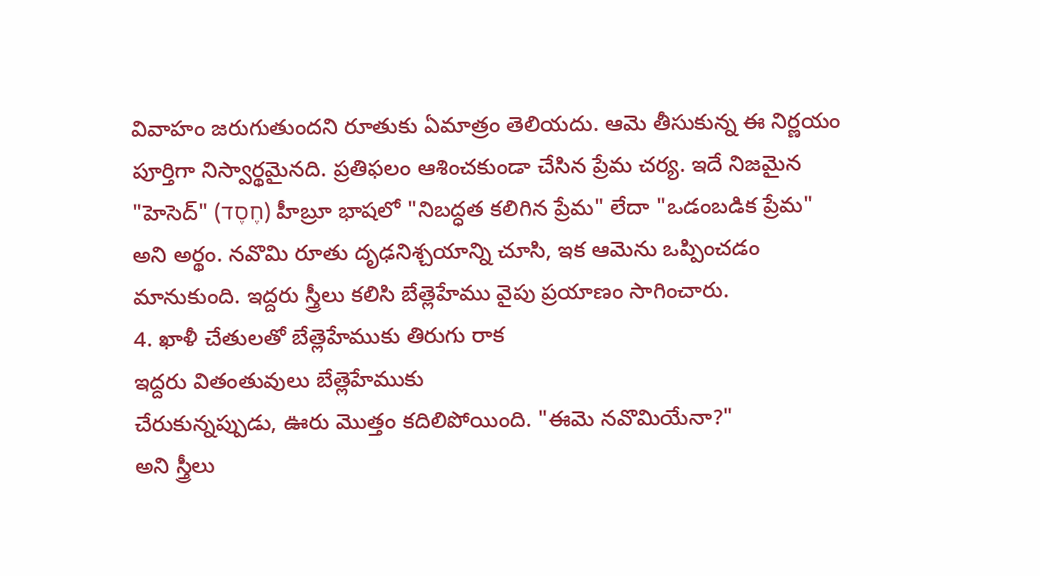వివాహం జరుగుతుందని రూతుకు ఏమాత్రం తెలియదు. ఆమె తీసుకున్న ఈ నిర్ణయం పూర్తిగా నిస్వార్థమైనది. ప్రతిఫలం ఆశించకుండా చేసిన ప్రేమ చర్య. ఇదే నిజమైన "హెసెద్" (חֶסֶד) హీబ్రూ భాషలో "నిబద్ధత కలిగిన ప్రేమ" లేదా "ఒడంబడిక ప్రేమ" అని అర్థం. నవొమి రూతు దృఢనిశ్చయాన్ని చూసి, ఇక ఆమెను ఒప్పించడం మానుకుంది. ఇద్దరు స్త్రీలు కలిసి బేత్లెహేము వైపు ప్రయాణం సాగించారు.
4. ఖాళీ చేతులతో బేత్లెహేముకు తిరుగు రాక
ఇద్దరు వితంతువులు బేత్లెహేముకు
చేరుకున్నప్పుడు, ఊరు మొత్తం కదిలిపోయింది. "ఈమె నవొమియేనా?"
అని స్త్రీలు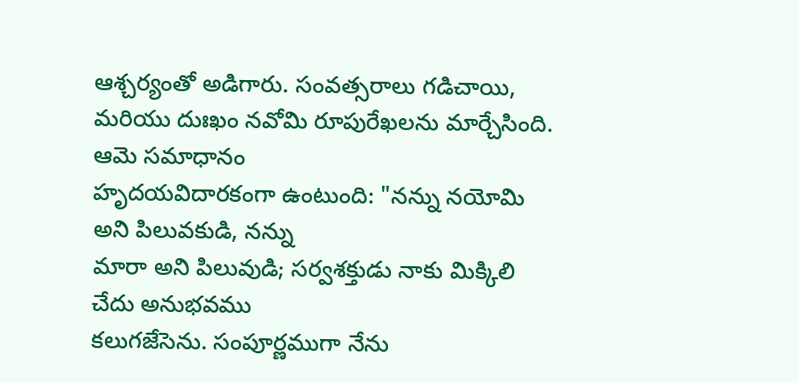ఆశ్చర్యంతో అడిగారు. సంవత్సరాలు గడిచాయి, మరియు దుఃఖం నవోమి రూపురేఖలను మార్చేసింది. ఆమె సమాధానం
హృదయవిదారకంగా ఉంటుంది: "నన్ను నయోమి అని పిలువకుడి, నన్ను
మారా అని పిలువుడి; సర్వశక్తుడు నాకు మిక్కిలి చేదు అనుభవము
కలుగజేసెను. సంపూర్ణముగా నేను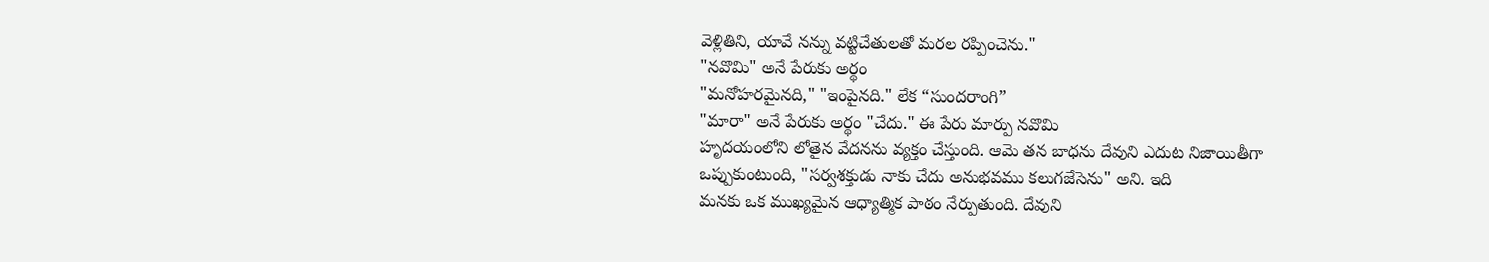వెళ్లితిని, యావే నన్ను వట్టిచేతులతో మరల రప్పించెను."
"నవొమి" అనే పేరుకు అర్థం
"మనోహరమైనది," "ఇంపైనది." లేక “సుందరాంగి”
"మారా" అనే పేరుకు అర్థం "చేదు." ఈ పేరు మార్పు నవొమి
హృదయంలోని లోతైన వేదనను వ్యక్తం చేస్తుంది. ఆమె తన బాధను దేవుని ఎదుట నిజాయితీగా
ఒప్పుకుంటుంది, "సర్వశక్తుడు నాకు చేదు అనుభవము కలుగజేసెను" అని. ఇది
మనకు ఒక ముఖ్యమైన ఆధ్యాత్మిక పాఠం నేర్పుతుంది. దేవుని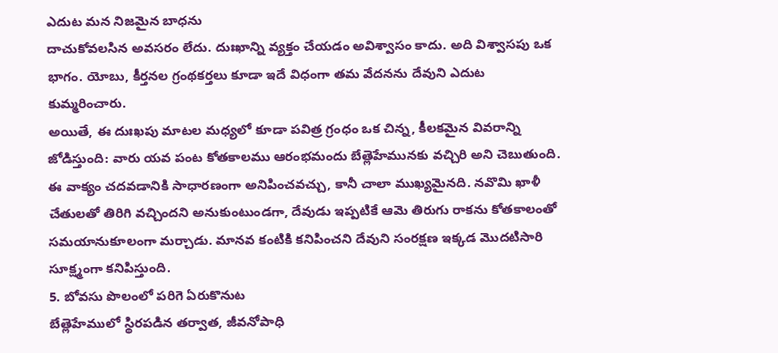ఎదుట మన నిజమైన బాధను
దాచుకోవలసిన అవసరం లేదు. దుఃఖాన్ని వ్యక్తం చేయడం అవిశ్వాసం కాదు. అది విశ్వాసపు ఒక భాగం. యోబు, కీర్తనల గ్రంథకర్తలు కూడా ఇదే విధంగా తమ వేదనను దేవుని ఎదుట
కుమ్మరించారు.
అయితే, ఈ దుఃఖపు మాటల మధ్యలో కూడా పవిత్ర గ్రంధం ఒక చిన్న, కీలకమైన వివరాన్ని జోడిస్తుంది: వారు యవ పంట కోతకాలము ఆరంభమందు బేత్లెహేమునకు వచ్చిరి అని చెబుతుంది. ఈ వాక్యం చదవడానికి సాధారణంగా అనిపించవచ్చు, కానీ చాలా ముఖ్యమైనది. నవొమి ఖాళీ చేతులతో తిరిగి వచ్చిందని అనుకుంటుండగా, దేవుడు ఇప్పటికే ఆమె తిరుగు రాకను కోతకాలంతో సమయానుకూలంగా మర్చాడు. మానవ కంటికి కనిపించని దేవుని సంరక్షణ ఇక్కడ మొదటిసారి సూక్ష్మంగా కనిపిస్తుంది.
5. బోవసు పొలంలో పరిగె ఏరుకొనుట
బేత్లెహేములో స్థిరపడిన తర్వాత, జీవనోపాధి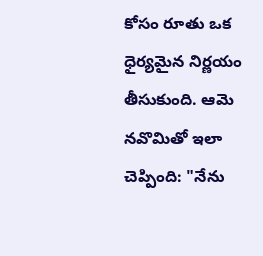కోసం రూతు ఒక ధైర్యమైన నిర్ణయం తీసుకుంది. ఆమె నవొమితో ఇలా
చెప్పింది: "నేను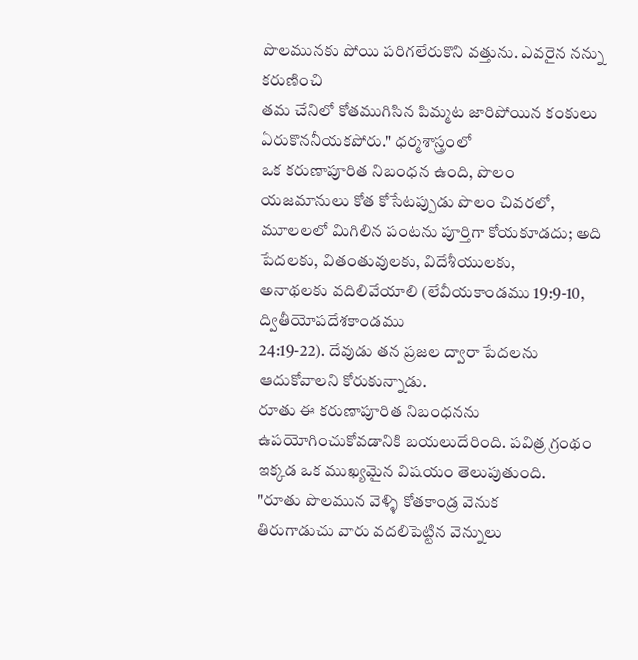పొలమునకు పోయి పరిగలేరుకొని వత్తును. ఎవరైన నన్ను కరుణించి
తమ చేనిలో కోతముగిసిన పిమ్మట జారిపోయిన కంకులు ఏరుకొననీయకపోరు." ధర్మశాస్త్రంలో
ఒక కరుణాపూరిత నిబంధన ఉంది, పొలం యజమానులు కోత కోసేటప్పుడు పొలం చివరలో, మూలలలో మిగిలిన పంటను పూర్తిగా కోయకూడదు; అది
పేదలకు, వితంతువులకు, విదేశీయులకు,
అనాథలకు వదిలివేయాలి (లేవీయకాండము 19:9-10, ద్వితీయోపదేశకాండము
24:19-22). దేవుడు తన ప్రజల ద్వారా పేదలను
ఆదుకోవాలని కోరుకున్నాడు.
రూతు ఈ కరుణాపూరిత నిబంధనను
ఉపయోగించుకోవడానికి బయలుదేరింది. పవిత్ర గ్రంథం ఇక్కడ ఒక ముఖ్యమైన విషయం తెలుపుతుంది.
"రూతు పొలమున వెళ్ళి కోతకాండ్ర వెనుక
తిరుగాడుచు వారు వదలిపెట్టిన వెన్నులు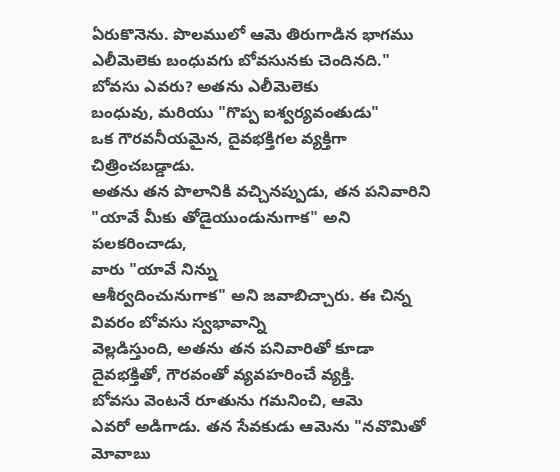ఏరుకొనెను. పొలములో ఆమె తిరుగాడిన భాగము
ఎలీమెలెకు బంధువగు బోవసునకు చెందినది."
బోవసు ఎవరు? అతను ఎలీమెలెకు
బంధువు, మరియు "గొప్ప ఐశ్వర్యవంతుడు"
ఒక గౌరవనీయమైన, దైవభక్తిగల వ్యక్తిగా చిత్రించబడ్డాడు.
అతను తన పొలానికి వచ్చినప్పుడు, తన పనివారిని "యావే మీకు తోడైయుండునుగాక" అని పలకరించాడు,
వారు "యావే నిన్ను
ఆశీర్వదించునుగాక" అని జవాబిచ్చారు. ఈ చిన్న వివరం బోవసు స్వభావాన్ని
వెల్లడిస్తుంది, అతను తన పనివారితో కూడా
దైవభక్తితో, గౌరవంతో వ్యవహరించే వ్యక్తి.
బోవసు వెంటనే రూతును గమనించి, ఆమె
ఎవరో అడిగాడు. తన సేవకుడు ఆమెను "నవొమితో మోవాబు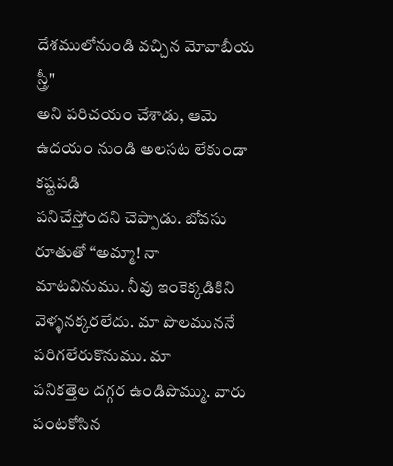దేశములోనుండి వచ్చిన మోవాబీయ స్త్రీ"
అని పరిచయం చేశాడు, ఆమె ఉదయం నుండి అలసట లేకుండా కష్టపడి
పనిచేస్తోందని చెప్పాడు. బోవసు
రూతుతో “అమ్మా! నా
మాటవినుము. నీవు ఇంకెక్కడికిని వెళ్ళనక్కరలేదు. మా పొలముననే పరిగలేరుకొనుము. మా
పనికత్తెల దగ్గర ఉండిపొమ్ము. వారు పంటకోసిన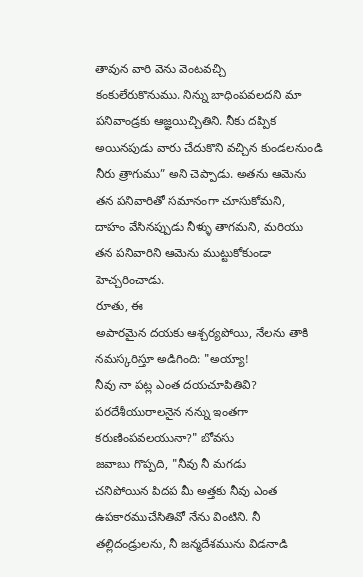తావున వారి వెను వెంటవచ్చి
కంకులేరుకొనుము. నిన్ను బాధింపవలదని మా పనివాండ్రకు ఆజ్ఞయిచ్చితిని. నీకు దప్పిక
అయినపుడు వారు చేదుకొని వచ్చిన కుండలనుండి నీరు త్రాగుము” అని చెప్పాడు. అతను ఆమెను తన పనివారితో సమానంగా చూసుకోమని,
దాహం వేసినప్పుడు నీళ్ళు తాగమని, మరియు
తన పనివారిని ఆమెను ముట్టుకోకుండా హెచ్చరించాడు.
రూతు, ఈ
అపారమైన దయకు ఆశ్చర్యపోయి, నేలను తాకి నమస్కరిస్తూ అడిగింది: "అయ్యా!
నీవు నా పట్ల ఎంత దయచూపితివి? పరదేశీయురాలనైన నన్ను ఇంతగా కరుణింపవలయునా?" బోవసు
జవాబు గొప్పది, "నీవు నీ మగడు
చనిపోయిన పిదప మీ అత్తకు నీవు ఎంత ఉపకారముచేసితివో నేను వింటిని. నీ
తల్లిదండ్రులను, నీ జన్మదేశమును విడనాడి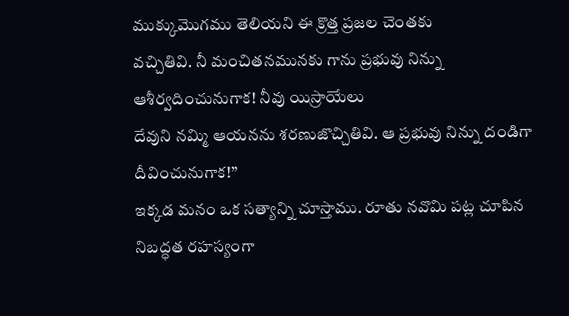ముక్కుమొగము తెలియని ఈ క్రొత్త ప్రజల చెంతకు
వచ్చితివి. నీ మంచితనమునకు గాను ప్రభువు నిన్ను ఆశీర్వదించునుగాక! నీవు యిస్రాయేలు
దేవుని నమ్మి ఆయనను శరణుజొచ్చితివి. ఆ ప్రభువు నిన్ను దండిగా దీవించునుగాక!”
ఇక్కడ మనం ఒక సత్యాన్ని చూస్తాము. రూతు నవొమి పట్ల చూపిన నిబద్ధత రహస్యంగా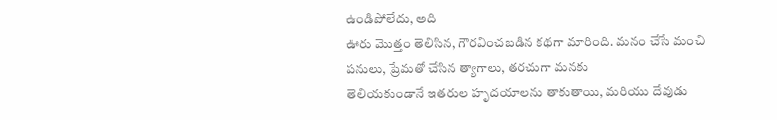ఉండిపోలేదు, అది
ఊరు మొత్తం తెలిసిన, గౌరవించబడిన కథగా మారింది. మనం చేసే మంచి
పనులు, ప్రేమతో చేసిన త్యాగాలు, తరచుగా మనకు
తెలియకుండానే ఇతరుల హృదయాలను తాకుతాయి, మరియు దేవుడు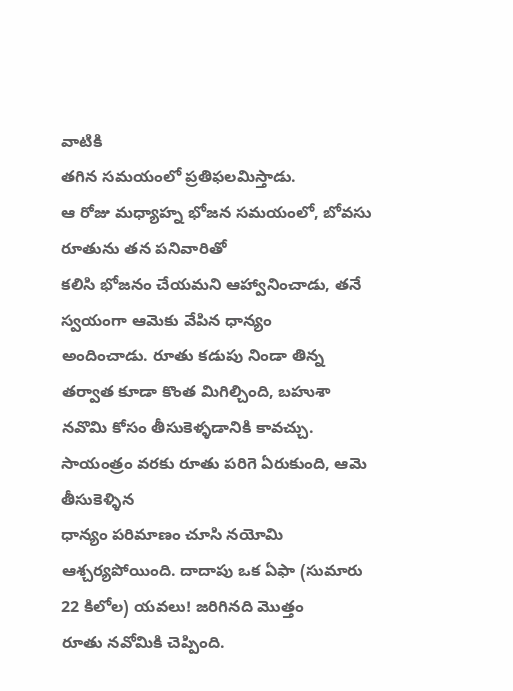వాటికి
తగిన సమయంలో ప్రతిఫలమిస్తాడు.
ఆ రోజు మధ్యాహ్న భోజన సమయంలో, బోవసు రూతును తన పనివారితో
కలిసి భోజనం చేయమని ఆహ్వానించాడు, తనే స్వయంగా ఆమెకు వేపిన ధాన్యం
అందించాడు. రూతు కడుపు నిండా తిన్న తర్వాత కూడా కొంత మిగిల్చింది, బహుశా నవొమి కోసం తీసుకెళ్ళడానికి కావచ్చు.
సాయంత్రం వరకు రూతు పరిగె ఏరుకుంది, ఆమె తీసుకెళ్ళిన
ధాన్యం పరిమాణం చూసి నయోమి ఆశ్చర్యపోయింది. దాదాపు ఒక ఏఫా (సుమారు 22 కిలోల) యవలు! జరిగినది మొత్తం
రూతు నవోమికి చెప్పింది.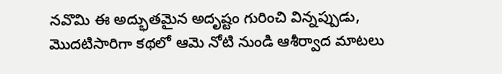నవొమి ఈ అద్భుతమైన అదృష్టం గురించి విన్నప్పుడు, మొదటిసారిగా కథలో ఆమె నోటి నుండి ఆశీర్వాద మాటలు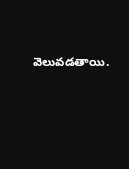వెలువడతాయి.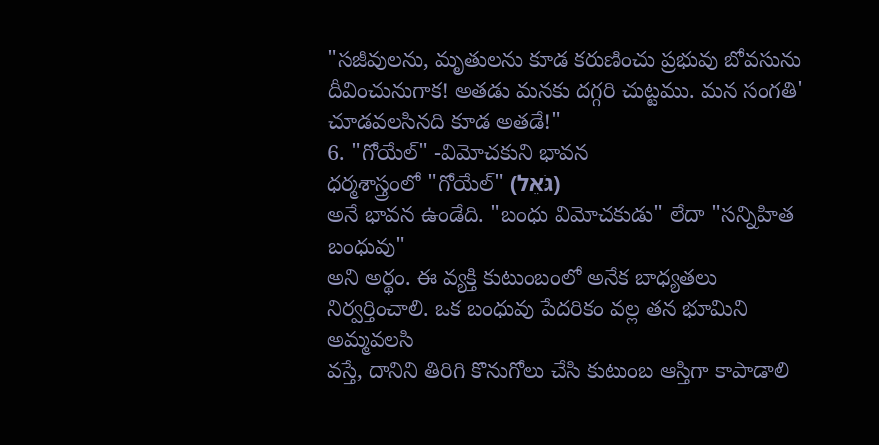"సజీవులను, మృతులను కూడ కరుణించు ప్రభువు బోవసును దీవించునుగాక! అతడు మనకు దగ్గరి చుట్టము. మన సంగతి' చూడవలసినది కూడ అతడే!"
6. "గోయేల్" -విమోచకుని భావన
ధర్మశాస్త్రంలో "గోయేల్" (גֹּאֵל)
అనే భావన ఉండేది. "బంధు విమోచకుడు" లేదా "సన్నిహిత బంధువు"
అని అర్థం. ఈ వ్యక్తి కుటుంబంలో అనేక బాధ్యతలు నిర్వర్తించాలి. ఒక బంధువు పేదరికం వల్ల తన భూమిని అమ్మవలసి
వస్తే, దానిని తిరిగి కొనుగోలు చేసి కుటుంబ ఆస్తిగా కాపాడాలి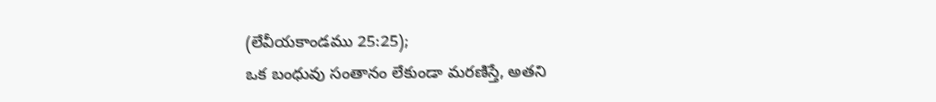(లేవీయకాండము 25:25);
ఒక బంధువు సంతానం లేకుండా మరణిస్తే, అతని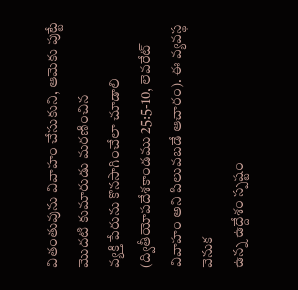వితంతువును వివాహం చేసుకుని, ఆమెకు పుట్టే మొదటి కుమారుడు మరణించిన
వ్యక్తి పేరును కొనసాగించేలా చూడాలి (ద్వితీయోపదేశకాండము 25:5-10, లెవరేట్ వివాహం అని పిలువబడే ఆచారం). ఈ వ్యవస్థ వెనుక
ఉన్న ఉద్దేశం స్పష్టం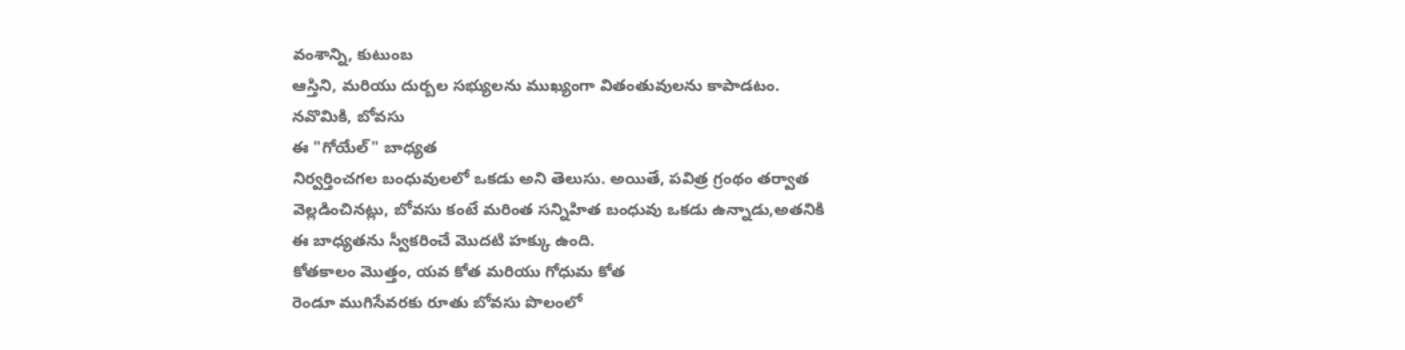వంశాన్ని, కుటుంబ
ఆస్తిని, మరియు దుర్బల సభ్యులను ముఖ్యంగా వితంతువులను కాపాడటం.
నవొమికి, బోవసు
ఈ "గోయేల్" బాధ్యత
నిర్వర్తించగల బంధువులలో ఒకడు అని తెలుసు. అయితే, పవిత్ర గ్రంథం తర్వాత
వెల్లడించినట్లు, బోవసు కంటే మరింత సన్నిహిత బంధువు ఒకడు ఉన్నాడు,అతనికి
ఈ బాధ్యతను స్వీకరించే మొదటి హక్కు ఉంది.
కోతకాలం మొత్తం, యవ కోత మరియు గోధుమ కోత
రెండూ ముగిసేవరకు రూతు బోవసు పొలంలో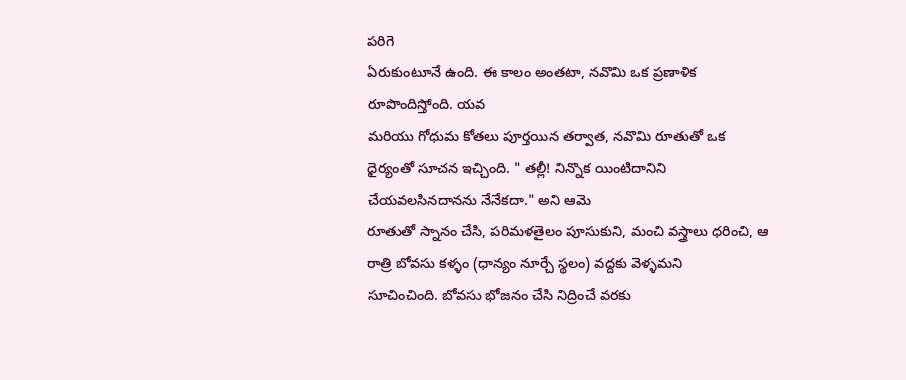పరిగె
ఏరుకుంటూనే ఉంది. ఈ కాలం అంతటా, నవొమి ఒక ప్రణాళిక రూపొందిస్తోంది. యవ
మరియు గోధుమ కోతలు పూర్తయిన తర్వాత, నవొమి రూతుతో ఒక
ధైర్యంతో సూచన ఇచ్చింది. " తల్లీ! నిన్నొక యింటిదానిని
చేయవలసినదానను నేనేకదా." అని ఆమె
రూతుతో స్నానం చేసి, పరిమళతైలం పూసుకుని, మంచి వస్త్రాలు ధరించి, ఆ రాత్రి బోవసు కళ్ళం (ధాన్యం నూర్చే స్థలం) వద్దకు వెళ్ళమని
సూచించింది. బోవసు భోజనం చేసి నిద్రించే వరకు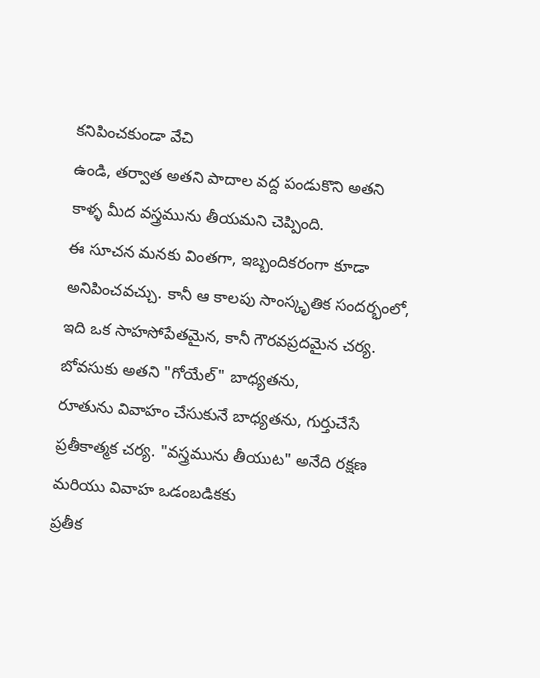కనిపించకుండా వేచి
ఉండి, తర్వాత అతని పాదాల వద్ద పండుకొని అతని కాళ్ళ మీద వస్త్రమును తీయమని చెప్పింది.
ఈ సూచన మనకు వింతగా, ఇబ్బందికరంగా కూడా అనిపించవచ్చు. కానీ ఆ కాలపు సాంస్కృతిక సందర్భంలో,
ఇది ఒక సాహసోపేతమైన, కానీ గౌరవప్రదమైన చర్య. బోవసుకు అతని "గోయేల్" బాధ్యతను,
రూతును వివాహం చేసుకునే బాధ్యతను, గుర్తుచేసే
ప్రతీకాత్మక చర్య. "వస్త్రమును తీయుట" అనేది రక్షణ మరియు వివాహ ఒడంబడికకు
ప్రతీక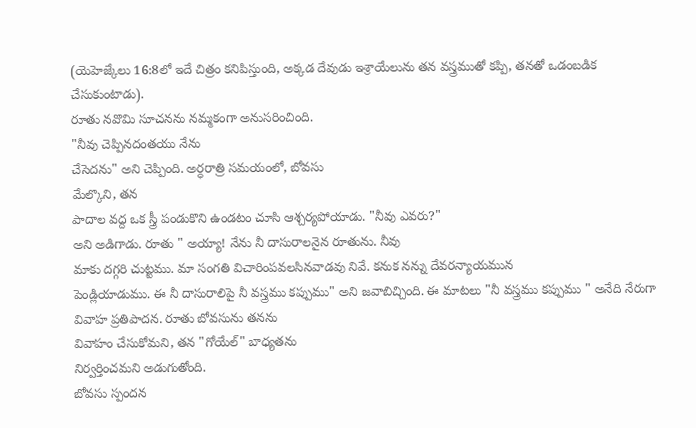(యెహెజ్కేలు 16:8లో ఇదే చిత్రం కనిపిస్తుంది, అక్కడ దేవుడు ఇశ్రాయేలును తన వస్త్రముతో కప్పి, తనతో ఒడంబడిక
చేసుకుంటాడు).
రూతు నవొమి సూచనను నమ్మకంగా అనుసరించింది.
"నీవు చెప్పినదంతయు నేను
చేసెదను" అని చెప్పింది. అర్ధరాత్రి సమయంలో, బోవసు
మేల్కొని, తన
పాదాల వద్ద ఒక స్త్రీ పండుకొని ఉండటం చూసి ఆశ్చర్యపోయాడు. "నీవు ఎవరు?"
అని అడిగాడు. రూతు " అయ్యా! నేను నీ దాసురాలనైన రూతును. నీవు
మాకు దగ్గరి చుట్టము. మా సంగతి విచారింపవలసినవాడవు నివే. కనుక నన్ను దేవరన్యాయమున
పెండ్లియాడుము. ఈ నీ దాసురాలిపై నీ వస్త్రము కప్పుము" అని జవాబిచ్చింది. ఈ మాటలు "నీ వస్త్రము కప్పుము " అనేది నేరుగా వివాహ ప్రతిపాదన. రూతు బోవసును తనను
వివాహం చేసుకోమని, తన "గోయేల్" బాధ్యతను
నిర్వర్తించమని అడుగుతోంది.
బోవసు స్పందన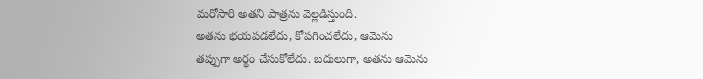మరోసారి అతని పాత్రను వెల్లడిస్తుంది.
అతను భయపడలేదు, కోపగించలేదు, ఆమెను
తప్పుగా అర్థం చేసుకోలేదు. బదులుగా, అతను ఆమెను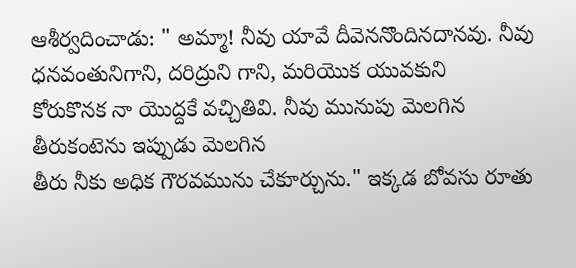ఆశీర్వదించాడు: " అమ్మా! నీవు యావే దీవెననొందినదానవు. నీవు ధనవంతునిగాని, దరిద్రుని గాని, మరియొక యువకుని
కోరుకొనక నా యొద్దకే వచ్చితివి. నీవు మునుపు మెలగిన తీరుకంటెను ఇప్పుడు మెలగిన
తీరు నీకు అధిక గౌరవమును చేకూర్చును." ఇక్కడ బోవసు రూతు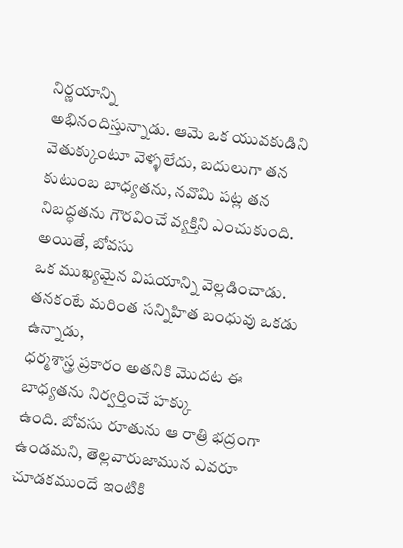నిర్ణయాన్ని
అభినందిస్తున్నాడు. ఆమె ఒక యువకుడిని
వెతుక్కుంటూ వెళ్ళలేదు, బదులుగా తన కుటుంబ బాధ్యతను, నవొమి పట్ల తన నిబద్ధతను గౌరవించే వ్యక్తిని ఎంచుకుంది.
అయితే, బోవసు
ఒక ముఖ్యమైన విషయాన్ని వెల్లడించాడు. తనకంటే మరింత సన్నిహిత బంధువు ఒకడు ఉన్నాడు,
ధర్మశాస్త్ర ప్రకారం అతనికి మొదట ఈ బాధ్యతను నిర్వర్తించే హక్కు
ఉంది. బోవసు రూతును ఆ రాత్రి భద్రంగా
ఉండమని, తెల్లవారుజామున ఎవరూ చూడకముందే ఇంటికి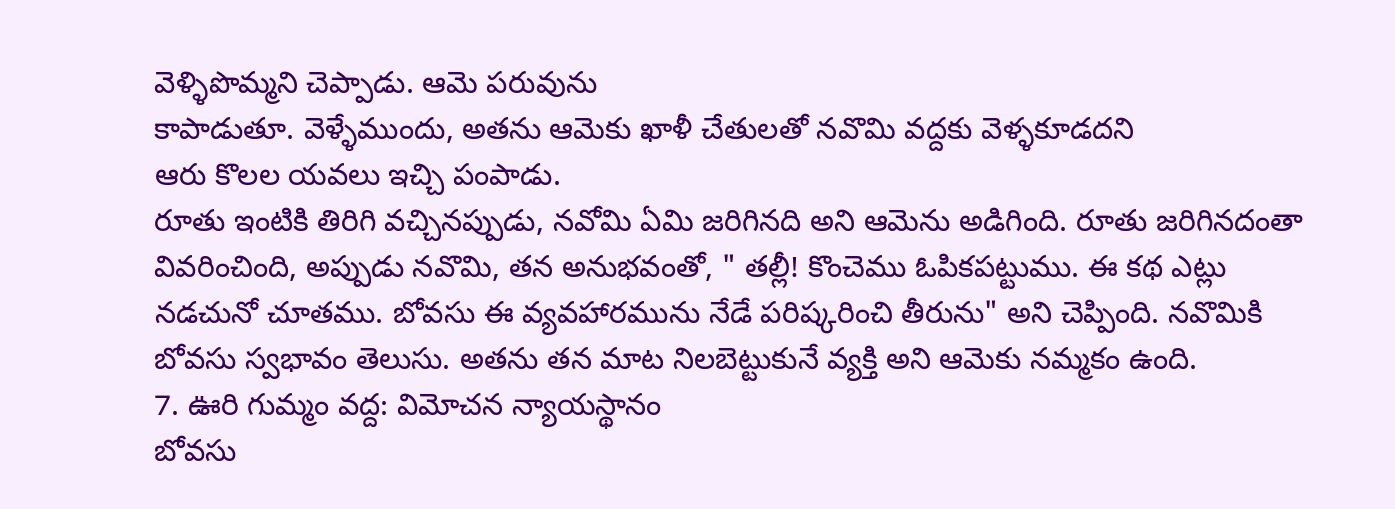వెళ్ళిపొమ్మని చెప్పాడు. ఆమె పరువును
కాపాడుతూ. వెళ్ళేముందు, అతను ఆమెకు ఖాళీ చేతులతో నవొమి వద్దకు వెళ్ళకూడదని
ఆరు కొలల యవలు ఇచ్చి పంపాడు.
రూతు ఇంటికి తిరిగి వచ్చినప్పుడు, నవోమి ఏమి జరిగినది అని ఆమెను అడిగింది. రూతు జరిగినదంతా వివరించింది, అప్పుడు నవొమి, తన అనుభవంతో, " తల్లీ! కొంచెము ఓపికపట్టుము. ఈ కథ ఎట్లు నడచునో చూతము. బోవసు ఈ వ్యవహారమును నేడే పరిష్కరించి తీరును" అని చెప్పింది. నవొమికి బోవసు స్వభావం తెలుసు. అతను తన మాట నిలబెట్టుకునే వ్యక్తి అని ఆమెకు నమ్మకం ఉంది.
7. ఊరి గుమ్మం వద్ద: విమోచన న్యాయస్థానం
బోవసు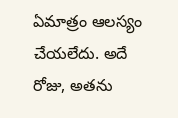ఏమాత్రం ఆలస్యం చేయలేదు. అదే రోజు, అతను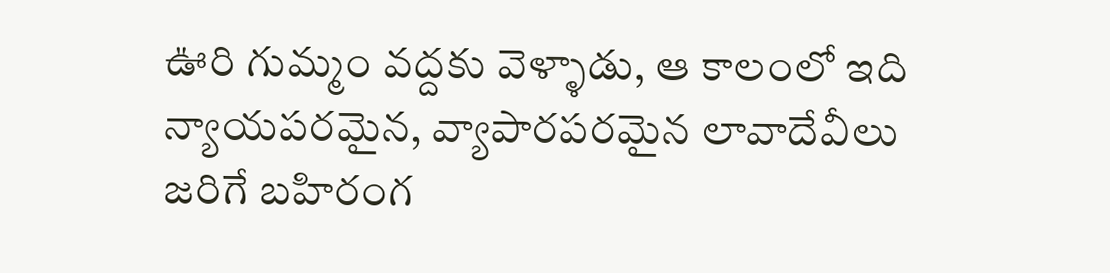ఊరి గుమ్మం వద్దకు వెళ్ళాడు, ఆ కాలంలో ఇది న్యాయపరమైన, వ్యాపారపరమైన లావాదేవీలు జరిగే బహిరంగ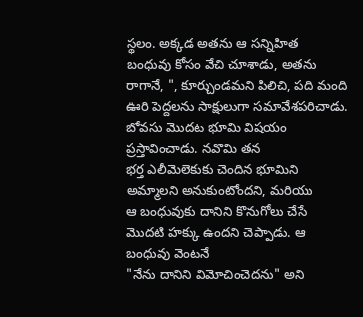స్థలం. అక్కడ అతను ఆ సన్నిహిత
బంధువు కోసం వేచి చూశాడు, అతను రాగానే, ", కూర్చుండమని పిలిచి, పది మంది ఊరి పెద్దలను సాక్షులుగా సమావేశపరిచాడు.
బోవసు మొదట భూమి విషయం ప్రస్తావించాడు. నవొమి తన
భర్త ఎలీమెలెకుకు చెందిన భూమిని అమ్మాలని అనుకుంటోందని, మరియు
ఆ బంధువుకు దానిని కొనుగోలు చేసే మొదటి హక్కు ఉందని చెప్పాడు. ఆ బంధువు వెంటనే
"నేను దానిని విమోచించెదను" అని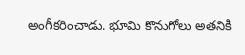అంగీకరించాడు. భూమి కొనుగోలు అతనికి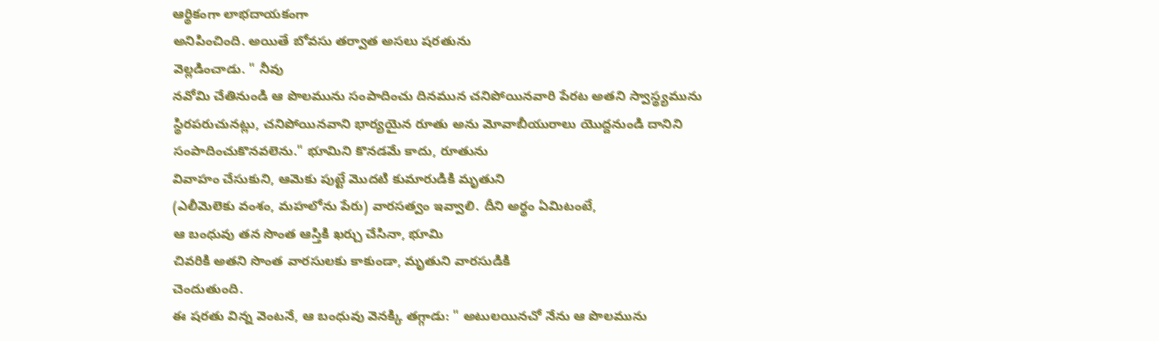ఆర్థికంగా లాభదాయకంగా
అనిపించింది. అయితే బోవసు తర్వాత అసలు షరతును
వెల్లడించాడు. " నీవు
నవోమి చేతినుండి ఆ పొలమును సంపాదించు దినమున చనిపోయినవారి పేరట అతని స్వాస్థ్యమును
స్థిరపరుచునట్లు, చనిపోయినవాని భార్యయైన రూతు అను మోవాబీయురాలు యొద్దనుండి దానిని
సంపాదించుకొనవలెను." భూమిని కొనడమే కాదు, రూతును
వివాహం చేసుకుని, ఆమెకు పుట్టే మొదటి కుమారుడికి మృతుని
(ఎలీమెలెకు వంశం, మహలోను పేరు) వారసత్వం ఇవ్వాలి. దీని అర్థం ఏమిటంటే,
ఆ బంధువు తన సొంత ఆస్తికి ఖర్చు చేసినా, భూమి
చివరికి అతని సొంత వారసులకు కాకుండా, మృతుని వారసుడికి
చెందుతుంది.
ఈ షరతు విన్న వెంటనే, ఆ బంధువు వెనక్కి తగ్గాడు: " అటులయినచో నేను ఆ పొలమును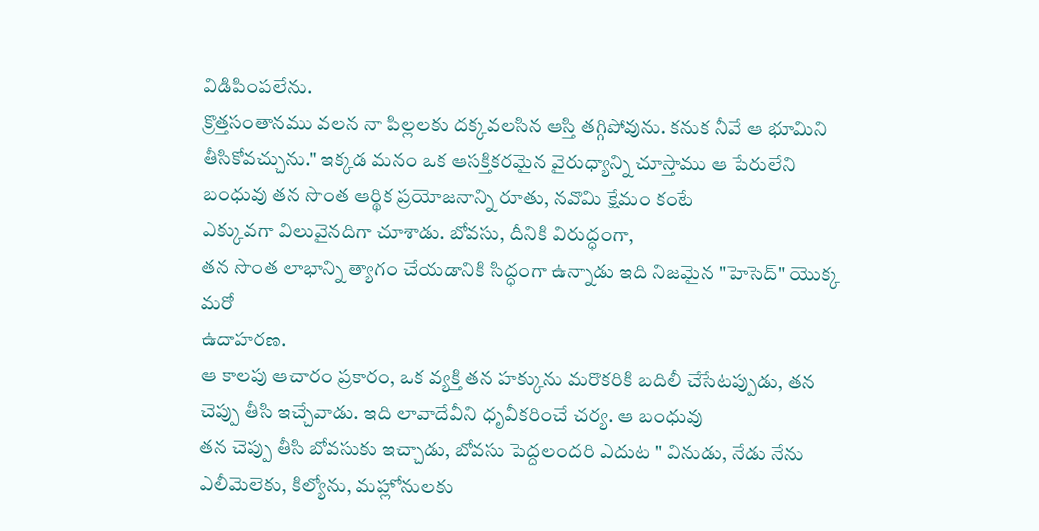విడిపింపలేను.
క్రొత్తసంతానము వలన నా పిల్లలకు దక్కవలసిన ఆస్తి తగ్గిపోవును. కనుక నీవే ఆ భూమిని
తీసికోవచ్చును." ఇక్కడ మనం ఒక ఆసక్తికరమైన వైరుధ్యాన్ని చూస్తాము ఆ పేరులేని
బంధువు తన సొంత ఆర్థిక ప్రయోజనాన్ని రూతు, నవొమి క్షేమం కంటే
ఎక్కువగా విలువైనదిగా చూశాడు. బోవసు, దీనికి విరుద్ధంగా,
తన సొంత లాభాన్ని త్యాగం చేయడానికి సిద్ధంగా ఉన్నాడు ఇది నిజమైన "హెసెద్" యొక్క మరో
ఉదాహరణ.
ఆ కాలపు ఆచారం ప్రకారం, ఒక వ్యక్తి తన హక్కును మరొకరికి బదిలీ చేసేటప్పుడు, తన చెప్పు తీసి ఇచ్చేవాడు. ఇది లావాదేవీని ధృవీకరించే చర్య. ఆ బంధువు
తన చెప్పు తీసి బోవసుకు ఇచ్చాడు, బోవసు పెద్దలందరి ఎదుట " వినుడు, నేడు నేను ఎలీమెలెకు, కిల్యోను, మహ్లోనులకు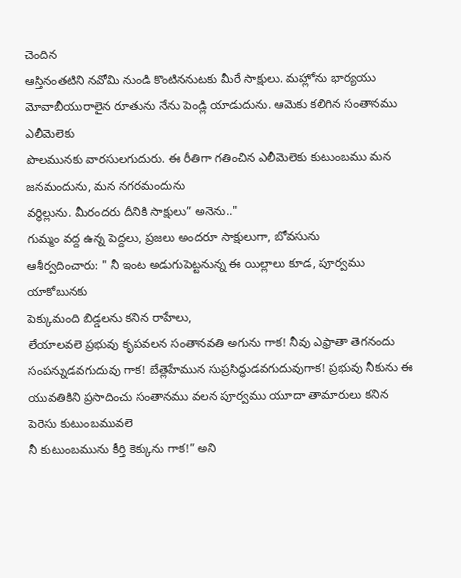చెందిన
ఆస్తినంతటిని నవోమి నుండి కొంటిననుటకు మీరే సాక్షులు. మహ్లోను భార్యయు
మోవాబీయురాలైన రూతును నేను పెండ్లి యాడుదును. ఆమెకు కలిగిన సంతానము ఎలీమెలెకు
పొలమునకు వారసులగుదురు. ఈ రీతిగా గతించిన ఎలీమెలెకు కుటుంబము మన జనమందును, మన నగరమందును
వర్ధిల్లును. మీరందరు దీనికి సాక్షులు” అనెను.."
గుమ్మం వద్ద ఉన్న పెద్దలు, ప్రజలు అందరూ సాక్షులుగా, బోవసును
ఆశీర్వదించారు: " నీ ఇంట అడుగుపెట్టనున్న ఈ యిల్లాలు కూడ, పూర్వము యాకోబునకు
పెక్కుమంది బిడ్డలను కనిన రాహేలు,
లేయాలవలె ప్రభువు కృపవలన సంతానవతి అగును గాక! నీవు ఎఫ్రాతా తెగనందు
సంపన్నుడవగుదువు గాక! బేత్లెహేమున సుప్రసిద్ధుడవగుదువుగాక! ప్రభువు నీకును ఈ
యువతికిని ప్రసాదించు సంతానము వలన పూర్వము యూదా తామారులు కనిన పెరెసు కుటుంబమువలె
నీ కుటుంబమును కీర్తి కెక్కును గాక!” అని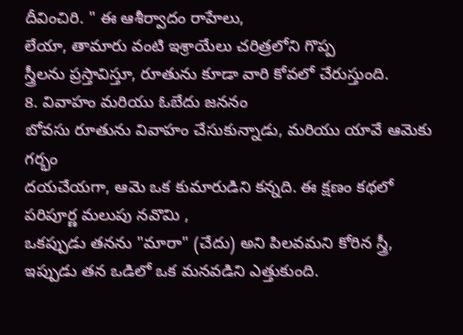దీవించిరి. " ఈ ఆశీర్వాదం రాహేలు,
లేయా, తామారు వంటి ఇశ్రాయేలు చరిత్రలోని గొప్ప
స్త్రీలను ప్రస్తావిస్తూ, రూతును కూడా వారి కోవలో చేరుస్తుంది.
8. వివాహం మరియు ఓబేదు జననం
బోవసు రూతును వివాహం చేసుకున్నాడు, మరియు యావే ఆమెకు గర్భం
దయచేయగా, ఆమె ఒక కుమారుడిని కన్నది. ఈ క్షణం కథలో
పరిపూర్ణ మలుపు నవొమి ,
ఒకప్పుడు తనను "మారా" (చేదు) అని పిలవమని కోరిన స్త్రీ,
ఇప్పుడు తన ఒడిలో ఒక మనవడిని ఎత్తుకుంది.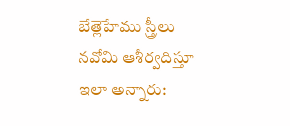బేత్లెహేము స్త్రీలు నవోమి ఆశీర్వదిస్తూ
ఇలా అన్నారు: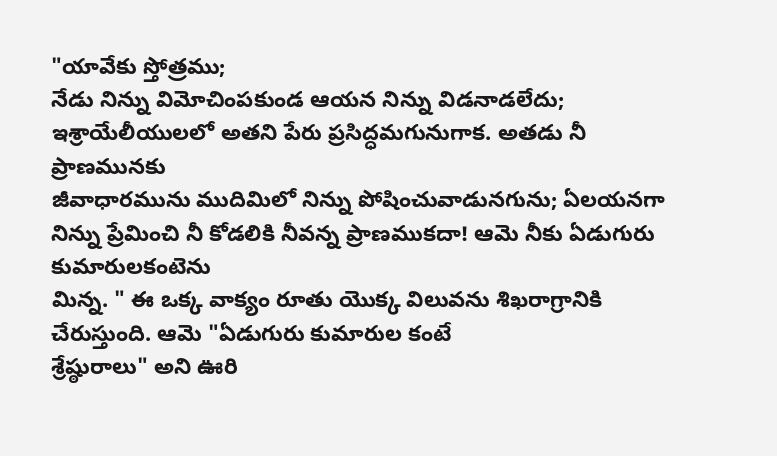"యావేకు స్తోత్రము;
నేడు నిన్ను విమోచింపకుండ ఆయన నిన్ను విడనాడలేదు; ఇశ్రాయేలీయులలో అతని పేరు ప్రసిద్ధమగునుగాక. అతడు నీ ప్రాణమునకు
జీవాధారమును ముదిమిలో నిన్ను పోషించువాడునగును; ఏలయనగా
నిన్ను ప్రేమించి నీ కోడలికి నీవన్న ప్రాణముకదా! ఆమె నీకు ఏడుగురు కుమారులకంటెను
మిన్న. " ఈ ఒక్క వాక్యం రూతు యొక్క విలువను శిఖరాగ్రానికి చేరుస్తుంది. ఆమె "ఏడుగురు కుమారుల కంటే
శ్రేష్ఠురాలు" అని ఊరి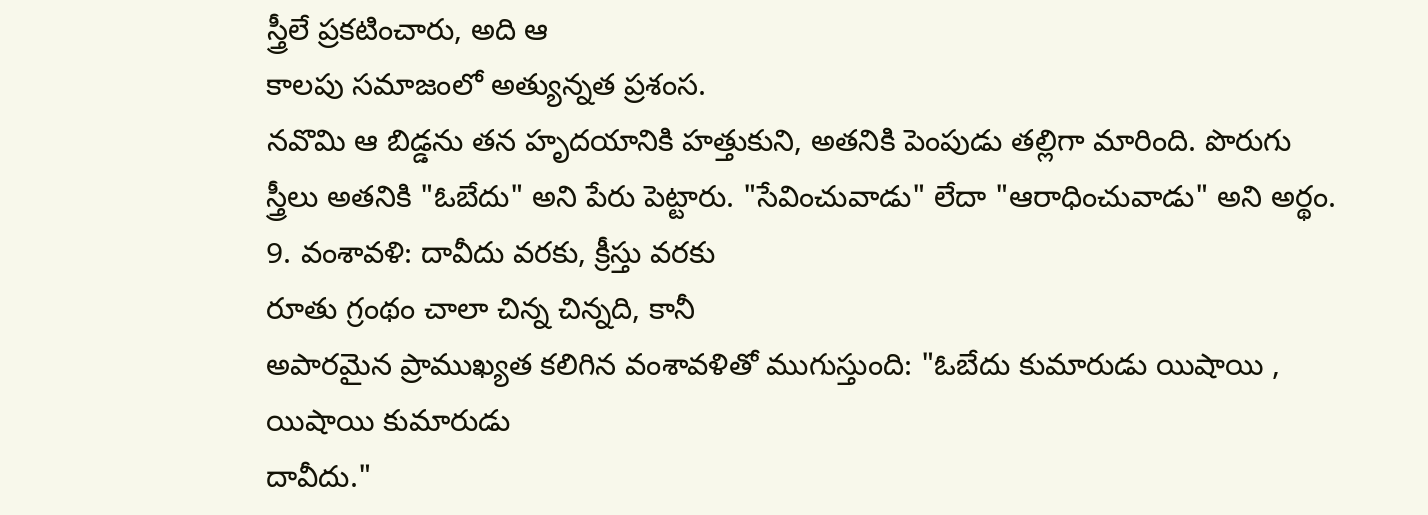స్త్రీలే ప్రకటించారు, అది ఆ
కాలపు సమాజంలో అత్యున్నత ప్రశంస.
నవొమి ఆ బిడ్డను తన హృదయానికి హత్తుకుని, అతనికి పెంపుడు తల్లిగా మారింది. పొరుగు స్త్రీలు అతనికి "ఓబేదు" అని పేరు పెట్టారు. "సేవించువాడు" లేదా "ఆరాధించువాడు" అని అర్థం.
9. వంశావళి: దావీదు వరకు, క్రీస్తు వరకు
రూతు గ్రంథం చాలా చిన్న చిన్నది, కానీ
అపారమైన ప్రాముఖ్యత కలిగిన వంశావళితో ముగుస్తుంది: "ఓబేదు కుమారుడు యిషాయి ,
యిషాయి కుమారుడు
దావీదు."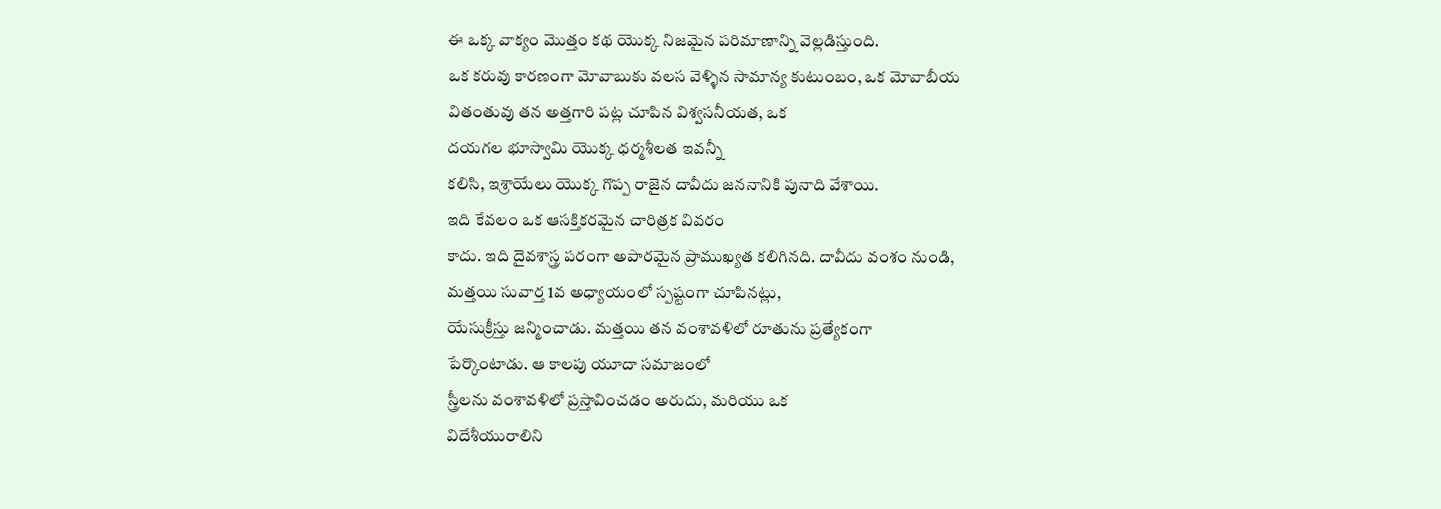ఈ ఒక్క వాక్యం మొత్తం కథ యొక్క నిజమైన పరిమాణాన్ని వెల్లడిస్తుంది.
ఒక కరువు కారణంగా మోవాబుకు వలస వెళ్ళిన సామాన్య కుటుంబం, ఒక మోవాబీయ
వితంతువు తన అత్తగారి పట్ల చూపిన విశ్వసనీయత, ఒక
దయగల భూస్వామి యొక్క ధర్మశీలత ఇవన్నీ
కలిసి, ఇశ్రాయేలు యొక్క గొప్ప రాజైన దావీదు జననానికి పునాది వేశాయి.
ఇది కేవలం ఒక ఆసక్తికరమైన చారిత్రక వివరం
కాదు. ఇది దైవశాస్త్ర పరంగా అపారమైన ప్రాముఖ్యత కలిగినది. దావీదు వంశం నుండి,
మత్తయి సువార్త 1వ అధ్యాయంలో స్పష్టంగా చూపినట్లు,
యేసుక్రీస్తు జన్మించాడు. మత్తయి తన వంశావళిలో రూతును ప్రత్యేకంగా
పేర్కొంటాడు. ఆ కాలపు యూదా సమాజంలో
స్త్రీలను వంశావళిలో ప్రస్తావించడం అరుదు, మరియు ఒక
విదేశీయురాలిని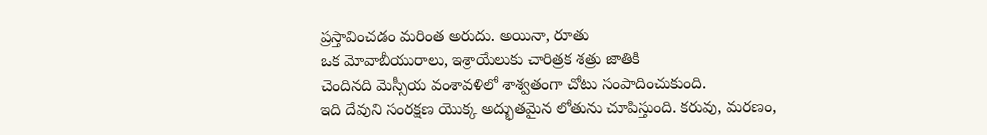ప్రస్తావించడం మరింత అరుదు. అయినా, రూతు
ఒక మోవాబీయురాలు, ఇశ్రాయేలుకు చారిత్రక శత్రు జాతికి
చెందినది మెస్సీయ వంశావళిలో శాశ్వతంగా చోటు సంపాదించుకుంది.
ఇది దేవుని సంరక్షణ యొక్క అద్భుతమైన లోతును చూపిస్తుంది. కరువు, మరణం,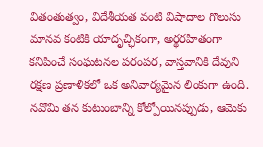వితంతుత్వం, విదేశీయత వంటి విషాదాల గొలుసు మానవ కంటికి యాదృచ్ఛికంగా, అర్థరహితంగా కనిపించే సంఘటనల పరంపర, వాస్తవానికి దేవుని రక్షణ ప్రణాళికలో ఒక అనివార్యమైన లింకుగా ఉంది. నవొమి తన కుటుంబాన్ని కోల్పోయినప్పుడు, ఆమెకు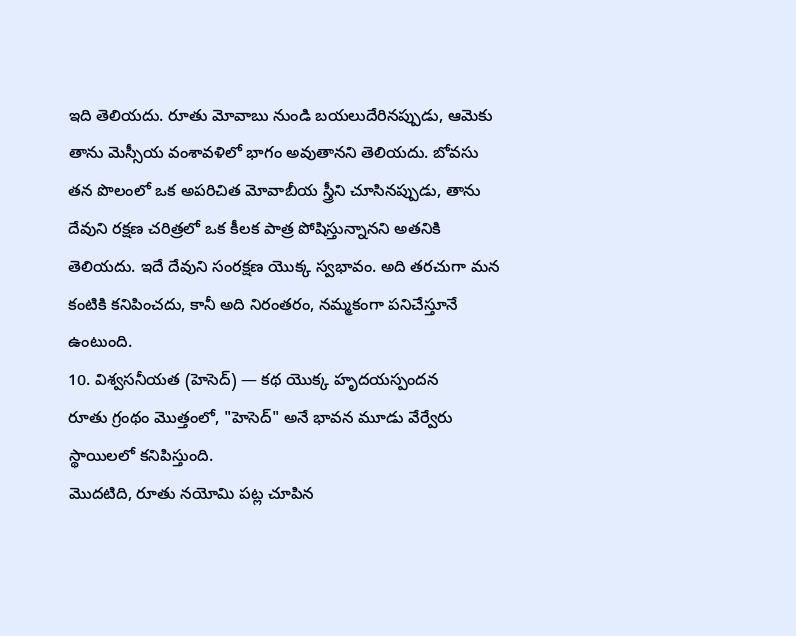ఇది తెలియదు. రూతు మోవాబు నుండి బయలుదేరినప్పుడు, ఆమెకు తాను మెస్సీయ వంశావళిలో భాగం అవుతానని తెలియదు. బోవసు తన పొలంలో ఒక అపరిచిత మోవాబీయ స్త్రీని చూసినప్పుడు, తాను దేవుని రక్షణ చరిత్రలో ఒక కీలక పాత్ర పోషిస్తున్నానని అతనికి తెలియదు. ఇదే దేవుని సంరక్షణ యొక్క స్వభావం. అది తరచుగా మన కంటికి కనిపించదు, కానీ అది నిరంతరం, నమ్మకంగా పనిచేస్తూనే ఉంటుంది.
10. విశ్వసనీయత (హెసెద్) — కథ యొక్క హృదయస్పందన
రూతు గ్రంథం మొత్తంలో, "హెసెద్" అనే భావన మూడు వేర్వేరు స్థాయిలలో కనిపిస్తుంది.
మొదటిది, రూతు నయోమి పట్ల చూపిన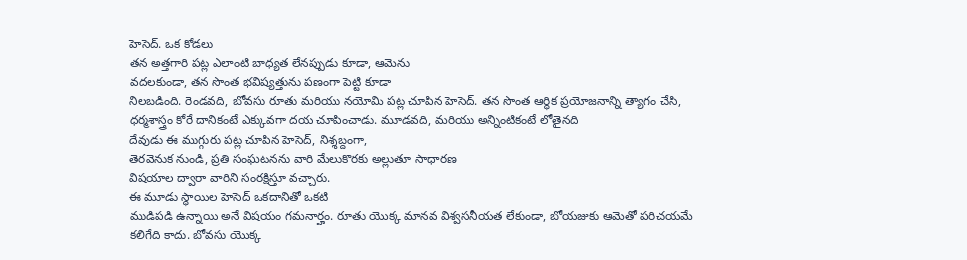హెసెద్. ఒక కోడలు
తన అత్తగారి పట్ల ఎలాంటి బాధ్యత లేనప్పుడు కూడా, ఆమెను
వదలకుండా, తన సొంత భవిష్యత్తును పణంగా పెట్టి కూడా
నిలబడింది. రెండవది, బోవసు రూతు మరియు నయోమి పట్ల చూపిన హెసెద్. తన సొంత ఆర్థిక ప్రయోజనాన్ని త్యాగం చేసి,
ధర్మశాస్త్రం కోరే దానికంటే ఎక్కువగా దయ చూపించాడు. మూడవది, మరియు అన్నింటికంటే లోతైనది
దేవుడు ఈ ముగ్గురు పట్ల చూపిన హెసెద్, నిశ్శబ్దంగా,
తెరవెనుక నుండి, ప్రతి సంఘటనను వారి మేలుకొరకు అల్లుతూ సాధారణ
విషయాల ద్వారా వారిని సంరక్షిస్తూ వచ్చారు.
ఈ మూడు స్థాయిల హెసెద్ ఒకదానితో ఒకటి
ముడిపడి ఉన్నాయి అనే విషయం గమనార్హం. రూతు యొక్క మానవ విశ్వసనీయత లేకుండా, బోయజుకు ఆమెతో పరిచయమే కలిగేది కాదు. బోవసు యొక్క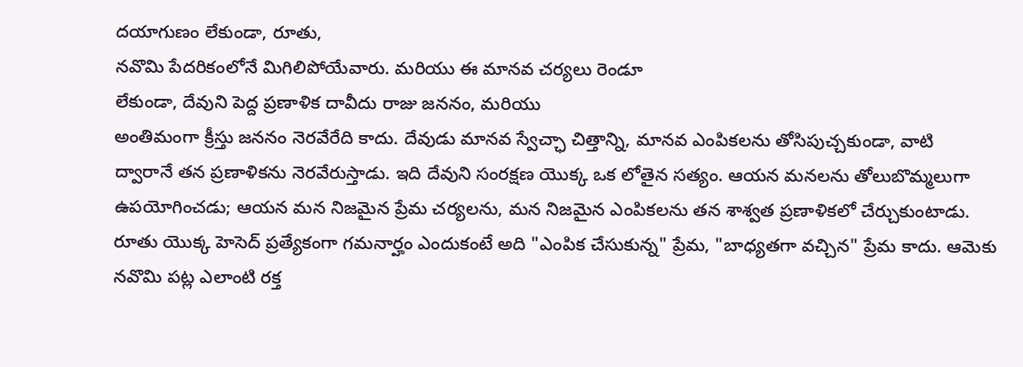దయాగుణం లేకుండా, రూతు,
నవొమి పేదరికంలోనే మిగిలిపోయేవారు. మరియు ఈ మానవ చర్యలు రెండూ
లేకుండా, దేవుని పెద్ద ప్రణాళిక దావీదు రాజు జననం, మరియు
అంతిమంగా క్రీస్తు జననం నెరవేరేది కాదు. దేవుడు మానవ స్వేచ్ఛా చిత్తాన్ని, మానవ ఎంపికలను తోసిపుచ్చకుండా, వాటి
ద్వారానే తన ప్రణాళికను నెరవేరుస్తాడు. ఇది దేవుని సంరక్షణ యొక్క ఒక లోతైన సత్యం. ఆయన మనలను తోలుబొమ్మలుగా
ఉపయోగించడు; ఆయన మన నిజమైన ప్రేమ చర్యలను, మన నిజమైన ఎంపికలను తన శాశ్వత ప్రణాళికలో చేర్చుకుంటాడు.
రూతు యొక్క హెసెద్ ప్రత్యేకంగా గమనార్హం ఎందుకంటే అది "ఎంపిక చేసుకున్న" ప్రేమ, "బాధ్యతగా వచ్చిన" ప్రేమ కాదు. ఆమెకు నవొమి పట్ల ఎలాంటి రక్త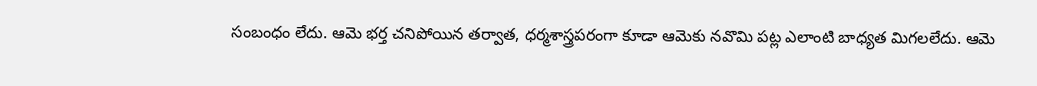సంబంధం లేదు. ఆమె భర్త చనిపోయిన తర్వాత, ధర్మశాస్త్రపరంగా కూడా ఆమెకు నవొమి పట్ల ఎలాంటి బాధ్యత మిగలలేదు. ఆమె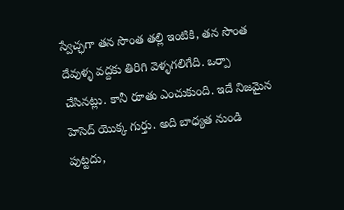స్వేచ్ఛగా తన సొంత తల్లి ఇంటికి, తన సొంత దేవుళ్ళ వద్దకు తిరిగి వెళ్ళగలిగేది. ఒర్పా చేసినట్లు. కానీ రూతు ఎంచుకుంది. ఇదే నిజమైన హెసెద్ యొక్క గుర్తు. అది బాధ్యత నుండి పుట్టదు,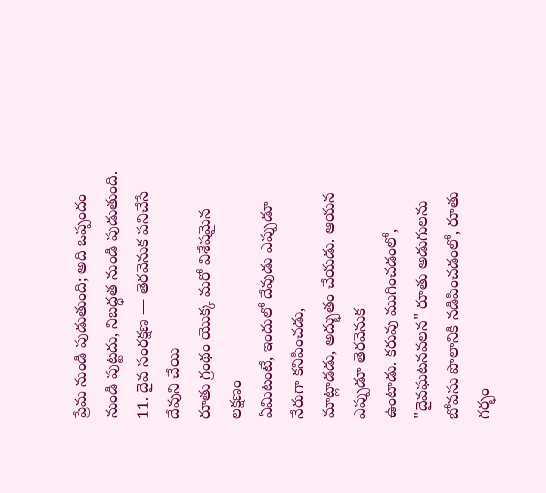ప్రేమ నుండి పుడుతుంది; అది ఒప్పందం నుండి పుట్టదు, నిబద్ధత నుండి పుడుతుంది.
11. దైవ సంరక్షణ — తెరవెనుక పనిచేసే దేవుని చేయి
రూతు గ్రంథం యొక్క మరో విశేషమైన లక్షణం
ఏమిటంటే, ఇందులో దేవుడు ఎప్పుడూ నేరుగా కనిపించడు,
మాట్లాడడు, అద్భుతం చేయడు. ఆయన ఎప్పుడూ తెరవెనుక
ఉంటాడు. కరువు ముగించడంలో, "దైవఘటనవలన" రూతు అడుగులను బోవసు పొలానికి నడిపించడంలో, రూతు
గర్భం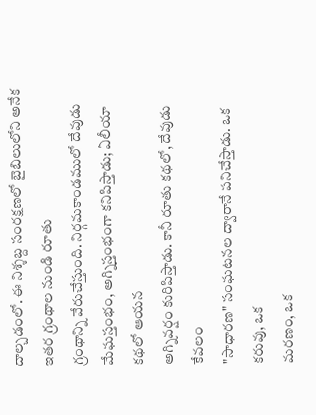దాల్చడంలో. ఈ నిశ్శబ్ద సంరక్షణలో బైబిలులోని అనేక ఇతర గ్రంథాల నుండి రూతు
గ్రంథాన్ని వేరుచేస్తుంది. నిర్గమకాండములో దేవుడు మేఘస్తంభం, అగ్నిస్తంభంగా కనిపిస్తాడు; ఏలీయా కథలో ఆయన
అగ్నివర్షం కురిపిస్తాడు. కానీ రూతు కథలో, దేవుడు కేవలం
"సాధారణ" సంఘటనల ద్వారానే పనిచేస్తాడు. ఒక కరువు, ఒక
మరణం, ఒక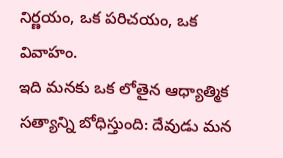నిర్ణయం, ఒక పరిచయం, ఒక
వివాహం.
ఇది మనకు ఒక లోతైన ఆధ్యాత్మిక సత్యాన్ని బోధిస్తుంది: దేవుడు మన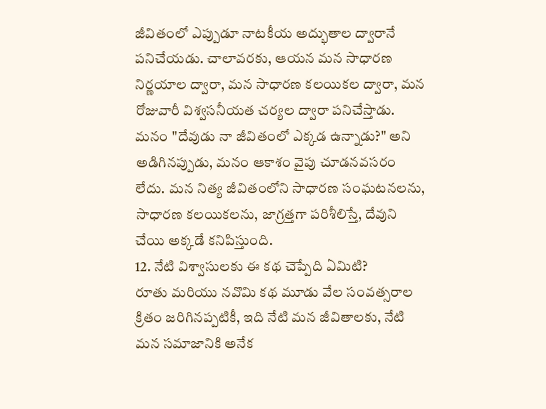జీవితంలో ఎప్పుడూ నాటకీయ అద్భుతాల ద్వారానే పనిచేయడు. చాలావరకు, ఆయన మన సాధారణ నిర్ణయాల ద్వారా, మన సాధారణ కలయికల ద్వారా, మన రోజువారీ విశ్వసనీయత చర్యల ద్వారా పనిచేస్తాడు. మనం "దేవుడు నా జీవితంలో ఎక్కడ ఉన్నాడు?" అని అడిగినప్పుడు, మనం ఆకాశం వైపు చూడనవసరం లేదు. మన నిత్య జీవితంలోని సాధారణ సంఘటనలను, సాధారణ కలయికలను, జాగ్రత్తగా పరిశీలిస్తే, దేవుని చేయి అక్కడే కనిపిస్తుంది.
12. నేటి విశ్వాసులకు ఈ కథ చెప్పేది ఏమిటి?
రూతు మరియు నవొమి కథ మూడు వేల సంవత్సరాల
క్రితం జరిగినప్పటికీ, ఇది నేటి మన జీవితాలకు, నేటి మన సమాజానికి అనేక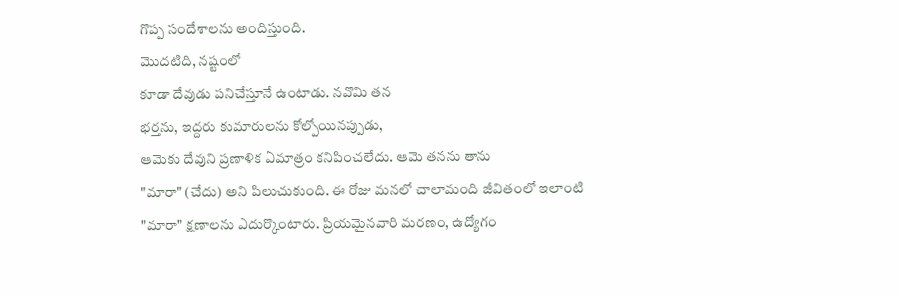గొప్ప సందేశాలను అందిస్తుంది.
మొదటిది, నష్టంలో
కూడా దేవుడు పనిచేస్తూనే ఉంటాడు. నవొమి తన
భర్తను, ఇద్దరు కుమారులను కోల్పోయినప్పుడు,
ఆమెకు దేవుని ప్రణాళిక ఏమాత్రం కనిపించలేదు. ఆమె తనను తాను
"మారా" (చేదు) అని పిలుచుకుంది. ఈ రోజు మనలో చాలామంది జీవితంలో ఇలాంటి
"మారా" క్షణాలను ఎదుర్కొంటారు. ప్రియమైనవారి మరణం, ఉద్యోగం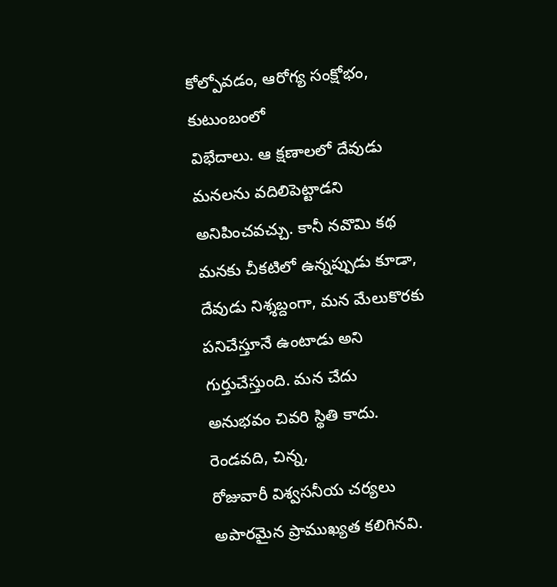కోల్పోవడం, ఆరోగ్య సంక్షోభం, కుటుంబంలో
విభేదాలు. ఆ క్షణాలలో దేవుడు మనలను వదిలిపెట్టాడని అనిపించవచ్చు. కానీ నవొమి కథ
మనకు చీకటిలో ఉన్నప్పుడు కూడా, దేవుడు నిశ్శబ్దంగా, మన మేలుకొరకు పనిచేస్తూనే ఉంటాడు అని గుర్తుచేస్తుంది. మన చేదు
అనుభవం చివరి స్థితి కాదు.
రెండవది, చిన్న,
రోజువారీ విశ్వసనీయ చర్యలు అపారమైన ప్రాముఖ్యత కలిగినవి.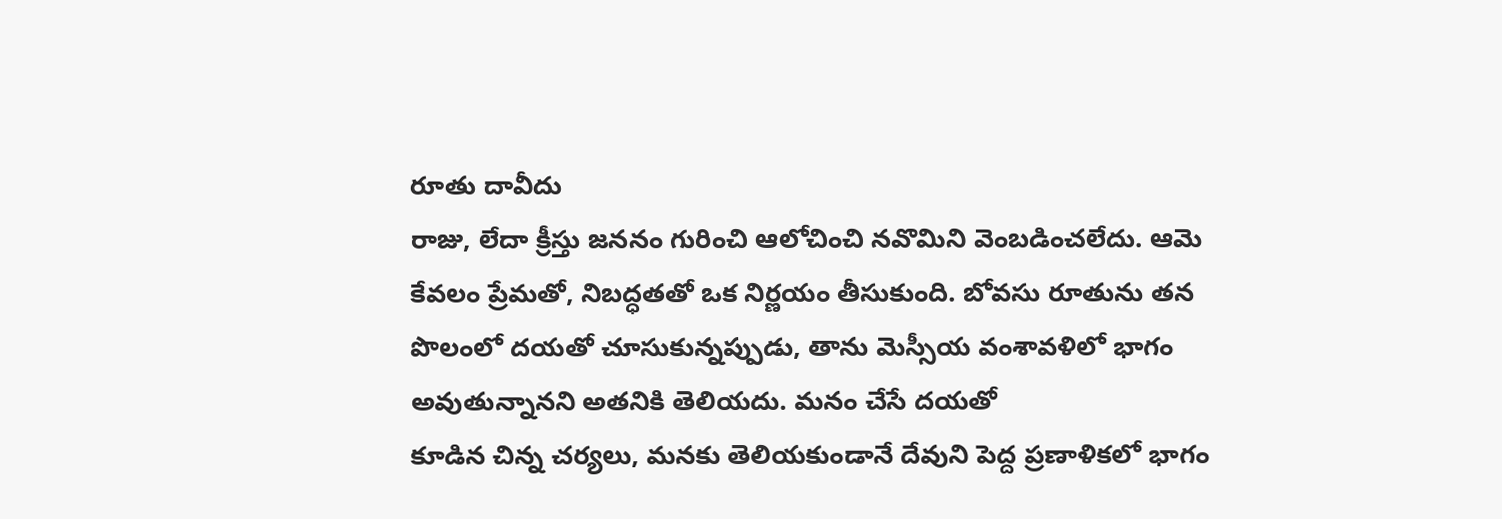రూతు దావీదు
రాజు, లేదా క్రీస్తు జననం గురించి ఆలోచించి నవొమిని వెంబడించలేదు. ఆమె
కేవలం ప్రేమతో, నిబద్ధతతో ఒక నిర్ణయం తీసుకుంది. బోవసు రూతును తన పొలంలో దయతో చూసుకున్నప్పుడు, తాను మెస్సీయ వంశావళిలో భాగం అవుతున్నానని అతనికి తెలియదు. మనం చేసే దయతో
కూడిన చిన్న చర్యలు, మనకు తెలియకుండానే దేవుని పెద్ద ప్రణాళికలో భాగం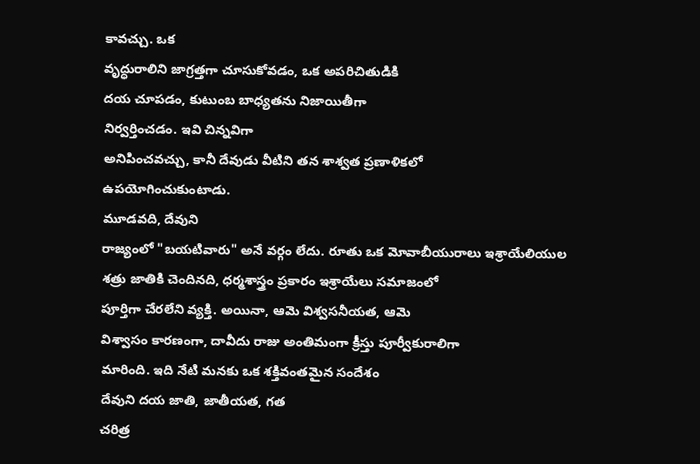కావచ్చు. ఒక
వృద్ధురాలిని జాగ్రత్తగా చూసుకోవడం, ఒక అపరిచితుడికి
దయ చూపడం, కుటుంబ బాధ్యతను నిజాయితీగా
నిర్వర్తించడం. ఇవి చిన్నవిగా
అనిపించవచ్చు, కానీ దేవుడు వీటిని తన శాశ్వత ప్రణాళికలో
ఉపయోగించుకుంటాడు.
మూడవది, దేవుని
రాజ్యంలో "బయటివారు" అనే వర్గం లేదు. రూతు ఒక మోవాబీయురాలు ఇశ్రాయేలియుల
శత్రు జాతికి చెందినది, ధర్మశాస్త్రం ప్రకారం ఇశ్రాయేలు సమాజంలో
పూర్తిగా చేరలేని వ్యక్తి. అయినా, ఆమె విశ్వసనీయత, ఆమె
విశ్వాసం కారణంగా, దావీదు రాజు అంతిమంగా క్రీస్తు పూర్వీకురాలిగా
మారింది. ఇది నేటి మనకు ఒక శక్తివంతమైన సందేశం
దేవుని దయ జాతి, జాతీయత, గత
చరిత్ర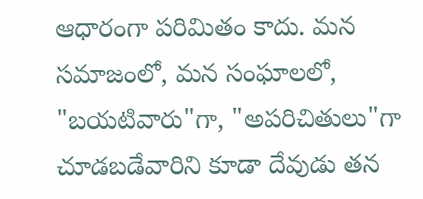ఆధారంగా పరిమితం కాదు. మన సమాజంలో, మన సంఘాలలో,
"బయటివారు"గా, "అపరిచితులు"గా
చూడబడేవారిని కూడా దేవుడు తన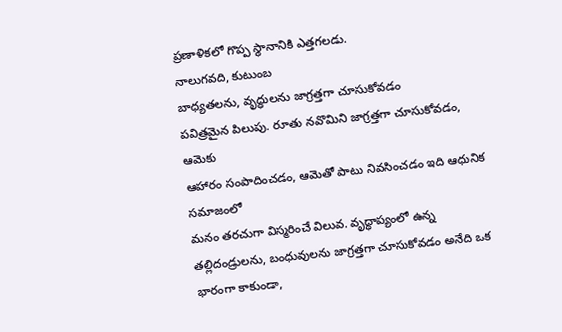ప్రణాళికలో గొప్ప స్థానానికి ఎత్తగలడు.
నాలుగవది, కుటుంబ
బాధ్యతలను, వృద్ధులను జాగ్రత్తగా చూసుకోవడం
పవిత్రమైన పిలుపు. రూతు నవొమిని జాగ్రత్తగా చూసుకోవడం, ఆమెకు
ఆహారం సంపాదించడం, ఆమెతో పాటు నివసించడం ఇది ఆధునిక సమాజంలో
మనం తరచుగా విస్మరించే విలువ. వృద్ధాప్యంలో ఉన్న తల్లిదండ్రులను, బంధువులను జాగ్రత్తగా చూసుకోవడం అనేది ఒక భారంగా కాకుండా,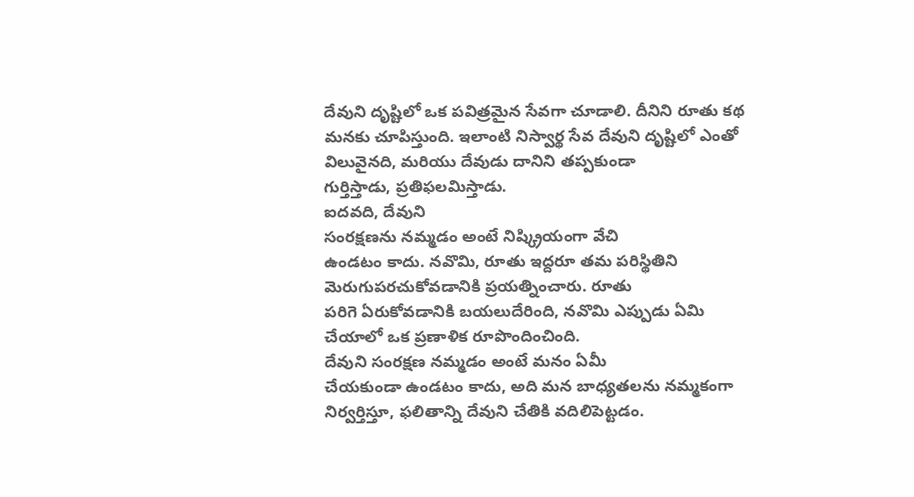దేవుని దృష్టిలో ఒక పవిత్రమైన సేవగా చూడాలి. దీనిని రూతు కథ మనకు చూపిస్తుంది. ఇలాంటి నిస్వార్థ సేవ దేవుని దృష్టిలో ఎంతో
విలువైనది, మరియు దేవుడు దానిని తప్పకుండా
గుర్తిస్తాడు, ప్రతిఫలమిస్తాడు.
ఐదవది, దేవుని
సంరక్షణను నమ్మడం అంటే నిష్క్రియంగా వేచి
ఉండటం కాదు. నవొమి, రూతు ఇద్దరూ తమ పరిస్థితిని
మెరుగుపరచుకోవడానికి ప్రయత్నించారు. రూతు
పరిగె ఏరుకోవడానికి బయలుదేరింది, నవొమి ఎప్పుడు ఏమి చేయాలో ఒక ప్రణాళిక రూపొందించింది.
దేవుని సంరక్షణ నమ్మడం అంటే మనం ఏమీ
చేయకుండా ఉండటం కాదు, అది మన బాధ్యతలను నమ్మకంగా నిర్వర్తిస్తూ, ఫలితాన్ని దేవుని చేతికి వదిలిపెట్టడం.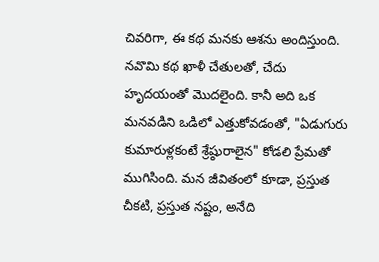చివరిగా, ఈ కథ మనకు ఆశను అందిస్తుంది. నవొమి కథ ఖాళీ చేతులతో, చేదు హృదయంతో మొదలైంది. కానీ అది ఒక మనవడిని ఒడిలో ఎత్తుకోవడంతో, "ఏడుగురు కుమారుళ్లకంటే శ్రేష్ఠురాలైన" కోడలి ప్రేమతో ముగిసింది. మన జీవితంలో కూడా, ప్రస్తుత చీకటి, ప్రస్తుత నష్టం, అనేది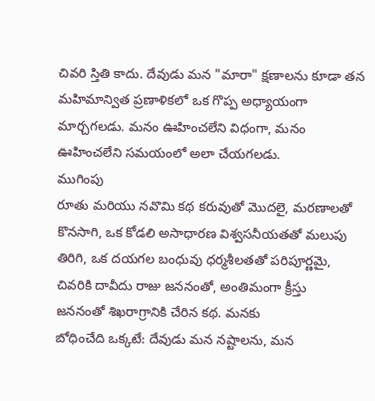చివరి స్తితి కాదు. దేవుడు మన "మారా" క్షణాలను కూడా తన మహిమాన్విత ప్రణాళికలో ఒక గొప్ప అధ్యాయంగా మార్చగలడు. మనం ఊహించలేని విధంగా, మనం ఊహించలేని సమయంలో అలా చేయగలడు.
ముగింపు
రూతు మరియు నవొమి కథ కరువుతో మొదలై, మరణాలతో
కొనసాగి, ఒక కోడలి అసాధారణ విశ్వసనీయతతో మలుపు
తిరిగి, ఒక దయగల బంధువు ధర్మశీలతతో పరిపూర్ణమై,
చివరికి దావీదు రాజు జననంతో, అంతిమంగా క్రీస్తు
జననంతో శిఖరాగ్రానికి చేరిన కథ. మనకు
బోధించేది ఒక్కటే: దేవుడు మన నష్టాలను, మన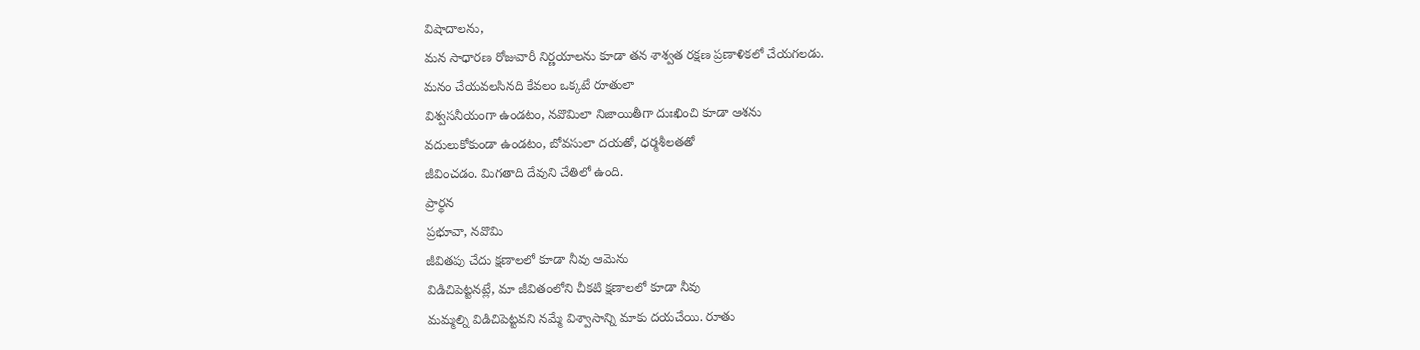విషాదాలను,
మన సాధారణ రోజువారీ నిర్ణయాలను కూడా తన శాశ్వత రక్షణ ప్రణాళికలో చేయగలడు.
మనం చేయవలసినది కేవలం ఒక్కటే రూతులా
విశ్వసనీయంగా ఉండటం, నవొమిలా నిజాయితీగా దుఃఖించి కూడా ఆశను
వదులుకోకుండా ఉండటం, బోవసులా దయతో, ధర్మశీలతతో
జీవించడం. మిగతాది దేవుని చేతిలో ఉంది.
ప్రార్థన
ప్రభూవా, నవొమి
జీవితపు చేదు క్షణాలలో కూడా నీవు ఆమెను
విడిచిపెట్టనట్లే, మా జీవితంలోని చీకటి క్షణాలలో కూడా నీవు
మమ్మల్ని విడిచిపెట్టవని నమ్మే విశ్వాసాన్ని మాకు దయచేయి. రూతు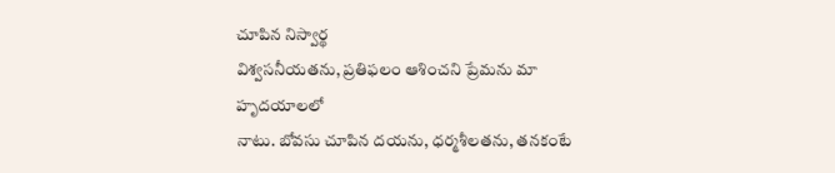చూపిన నిస్వార్థ
విశ్వసనీయతను, ప్రతిఫలం ఆశించని ప్రేమను మా హృదయాలలో
నాటు. బోవసు చూపిన దయను, ధర్మశీలతను, తనకంటే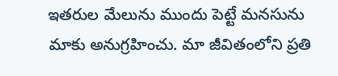ఇతరుల మేలును ముందు పెట్టే మనసును
మాకు అనుగ్రహించు. మా జీవితంలోని ప్రతి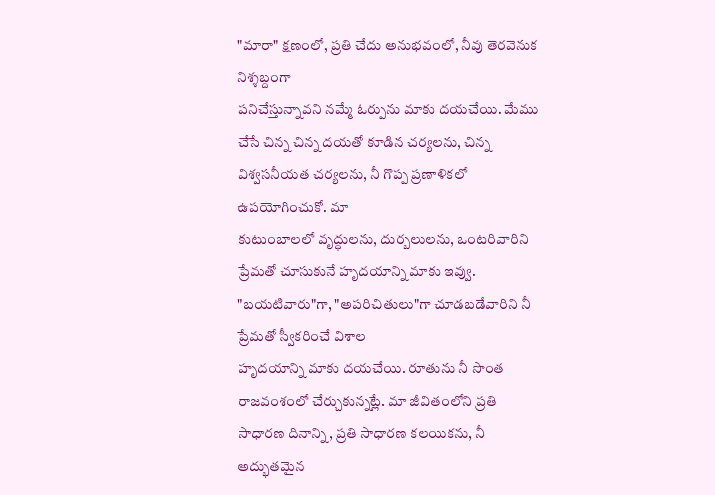"మారా" క్షణంలో, ప్రతి చేదు అనుభవంలో, నీవు తెరవెనుక నిశ్శబ్దంగా
పనిచేస్తున్నావని నమ్మే ఓర్పును మాకు దయచేయి. మేము చేసే చిన్న చిన్న దయతో కూడిన చర్యలను, చిన్న
విశ్వసనీయత చర్యలను, నీ గొప్ప ప్రణాళికలో ఉపయోగించుకో. మా
కుటుంబాలలో వృద్ధులను, దుర్బలులను, ఒంటరివారిని
ప్రేమతో చూసుకునే హృదయాన్ని మాకు ఇవ్వు. "బయటివారు"గా, "అపరిచితులు"గా చూడబడేవారిని నీ ప్రేమతో స్వీకరించే విశాల
హృదయాన్ని మాకు దయచేయి. రూతును నీ సొంత
రాజవంశంలో చేర్చుకున్నట్లే. మా జీవితంలోని ప్రతి సాధారణ దినాన్ని, ప్రతి సాధారణ కలయికను, నీ అద్భుతమైన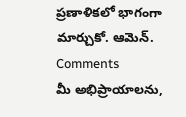ప్రణాళికలో భాగంగా మార్చుకో. ఆమెన్.
Comments
మీ అభిప్రాయాలను,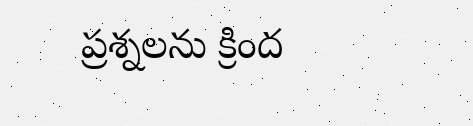ప్రశ్నలను క్రింద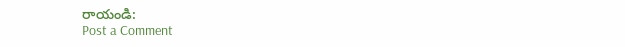రాయండి:
Post a Comment